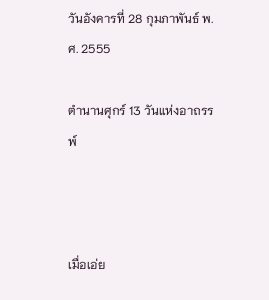วันอังคารที่ 28 กุมภาพันธ์ พ.ศ. 2555

ตำนานศุกร์ 13 วันแห่งอาถรรพ์



เมื่อเอ่ย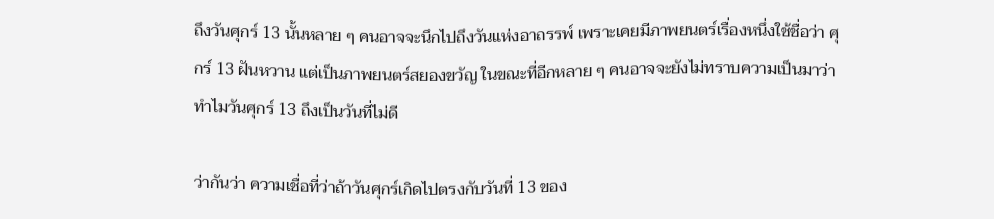ถึงวันศุกร์ 13 นั้นหลาย ๆ คนอาจจะนึกไปถึงวันแห่งอาถรรพ์ เพราะเคยมีภาพยนตร์เรื่องหนึ่งใช้ชื่อว่า ศุกร์ 13 ฝันหวาน แต่เป็นภาพยนตร์สยองขวัญ ในขณะที่อีกหลาย ๆ คนอาจจะยังไม่ทราบความเป็นมาว่า ทำไมวันศุกร์ 13 ถึงเป็นวันที่ไม่ดี

ว่ากันว่า ความเชื่อที่ว่าถ้าวันศุกร์เกิดไปตรงกับวันที่ 13 ของ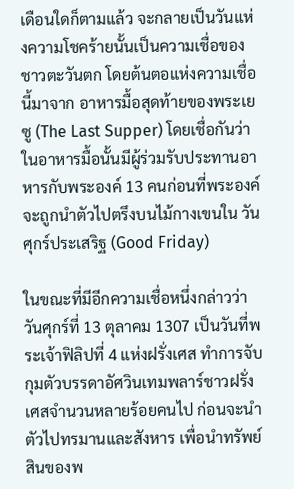เดือนใดก็ตามแล้ว จะกลายเป็นวันแห่งความโชคร้ายนั้นเป็นความเชื่อของชาวตะวันตก โดยต้นตอแห่งความเชื่อนี้มาจาก อาหารมื้อสุดท้ายของพระเยซู (The Last Supper) โดยเชื่อกันว่าในอาหารมื้อนั้นมีผู้ร่วมรับประทานอาหารกับพระองค์ 13 คนก่อนที่พระองค์จะถูกนำตัวไปตรึงบนไม้กางเขนใน วันศุกร์ประเสริฐ (Good Friday)

ในขณะที่มีอีกความเชื่อหนึ่งกล่าวว่าวันศุกร์ที่ 13 ตุลาคม 1307 เป็นวันที่พระเจ้าฟิลิปที่ 4 แห่งฝรั่งเศส ทำการจับกุมตัวบรรดาอัศวินเทมพลาร์ชาวฝรั่งเศสจำนวนหลายร้อยคนไป ก่อนจะนำตัวไปทรมานและสังหาร เพื่อนำทรัพย์สินของพ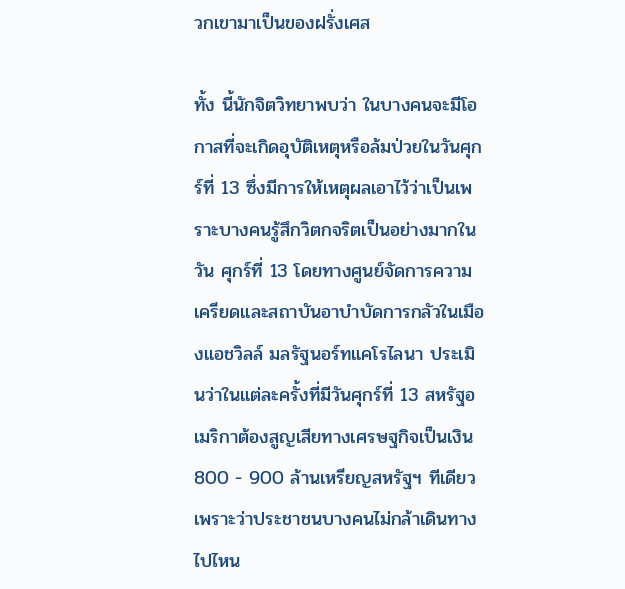วกเขามาเป็นของฝรั่งเศส

ทั้ง นี้นักจิตวิทยาพบว่า ในบางคนจะมีโอกาสที่จะเกิดอุบัติเหตุหรือล้มป่วยในวันศุกร์ที่ 13 ซึ่งมีการให้เหตุผลเอาไว้ว่าเป็นเพราะบางคนรู้สึกวิตกจริตเป็นอย่างมากในวัน ศุกร์ที่ 13 โดยทางศูนย์จัดการความเครียดและสถาบันอาบำบัดการกลัวในเมืองแอชวิลล์ มลรัฐนอร์ทแคโรไลนา ประเมินว่าในแต่ละครั้งที่มีวันศุกร์ที่ 13 สหรัฐอเมริกาต้องสูญเสียทางเศรษฐกิจเป็นเงิน 800 - 900 ล้านเหรียญสหรัฐฯ ทีเดียว เพราะว่าประชาชนบางคนไม่กล้าเดินทางไปไหน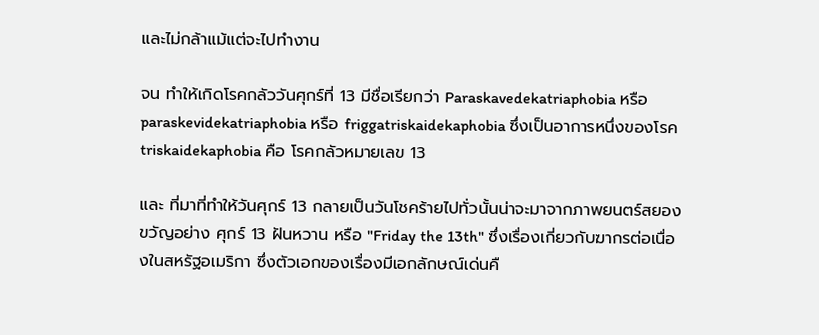และไม่กล้าแม้แต่จะไปทำงาน

จน ทำให้เกิดโรคกลัววันศุกร์ที่ 13 มีชื่อเรียกว่า Paraskavedekatriaphobia หรือ paraskevidekatriaphobia หรือ friggatriskaidekaphobia ซึ่งเป็นอาการหนึ่งของโรค triskaidekaphobia คือ โรคกลัวหมายเลข 13

และ ที่มาที่ทำให้วันศุกร์ 13 กลายเป็นวันโชคร้ายไปทั่วนั้นน่าจะมาจากภาพยนตร์สยองขวัญอย่าง ศุกร์ 13 ฝันหวาน หรือ "Friday the 13th" ซึ่งเรื่องเกี่ยวกับฆากรต่อเนื่องในสหรัฐอเมริกา ซึ่งตัวเอกของเรื่องมีเอกลักษณ์เด่นคื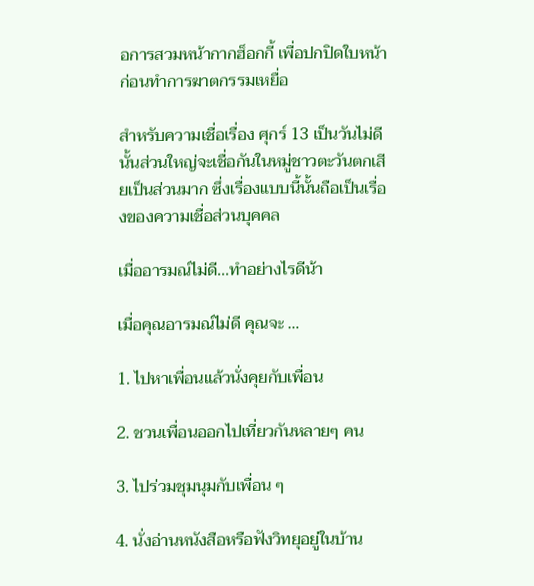อการสวมหน้ากากฮ็อกกี้ เพื่อปกปิดใบหน้า ก่อนทำการฆาตกรรมเหยื่อ

สำหรับความเชื่อเรื่อง ศุกร์ 13 เป็นวันไม่ดีนั้นส่วนใหญ่จะเชื่อกันในหมู่ชาวตะวันตกเสียเป็นส่วนมาก ซึ่งเรื่องแบบนี้นั้นถือเป็นเรื่องของความเชื่อส่วนบุคคล

เมื่ออารมณ์ไม่ดี...ทำอย่างไรดีน้า

เมื่อคุณอารมณ์ไม่ดี คุณจะ …

1. ไปหาเพื่อนแล้วนั่งคุยกับเพื่อน

2. ชวนเพื่อนออกไปเที่ยวกันหลายๆ คน

3. ไปร่วมชุมนุมกับเพื่อน ๆ

4. นั่งอ่านหนังสือหรือฟังวิทยุอยู่ในบ้าน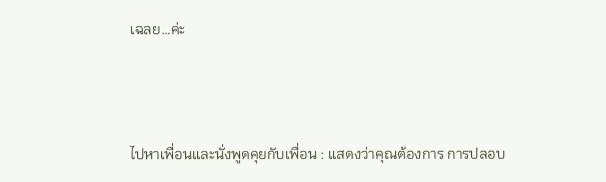เฉลย…ค่ะ



ไปหาเพื่อนและนั่งพูดคุยกับเพื่อน : แสดงว่าคุณต้องการ การปลอบ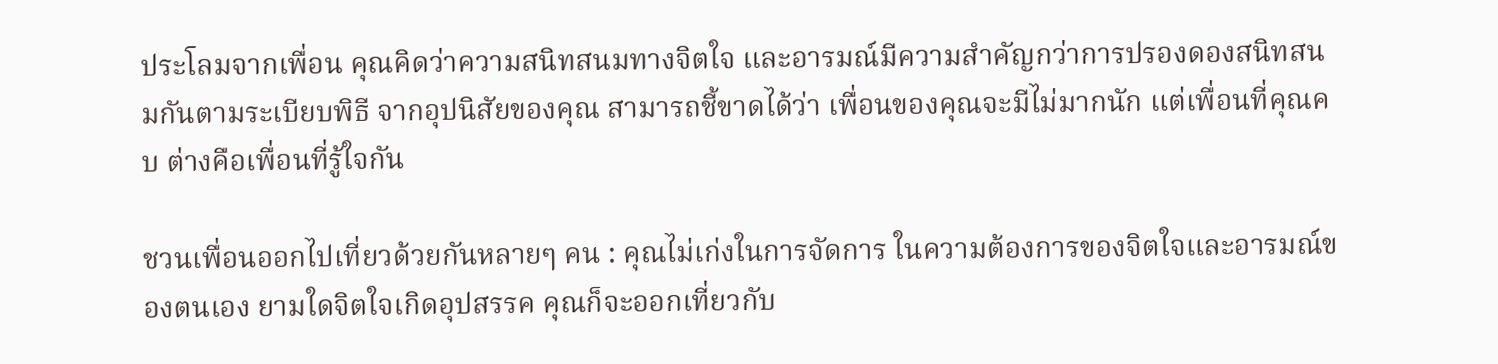ประโลมจากเพื่อน คุณคิดว่าความสนิทสนมทางจิตใจ และอารมณ์มีความสำคัญกว่าการปรองดองสนิทสนมกันตามระเบียบพิธี จากอุปนิสัยของคุณ สามารถชี้ขาดได้ว่า เพื่อนของคุณจะมีไม่มากนัก แต่เพื่อนที่คุณคบ ต่างคือเพื่อนที่รู้ใจกัน

ชวนเพื่อนออกไปเที่ยวด้วยกันหลายๆ คน : คุณไม่เก่งในการจัดการ ในความต้องการของจิตใจและอารมณ์ของตนเอง ยามใดจิตใจเกิดอุปสรรค คุณก็จะออกเที่ยวกับ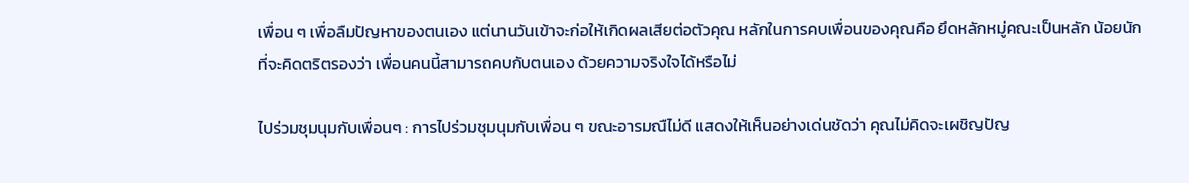เพื่อน ๆ เพื่อลืมปัญหาของตนเอง แต่นานวันเข้าจะก่อให้เกิดผลเสียต่อตัวคุณ หลักในการคบเพื่อนของคุณคือ ยึดหลักหมู่คณะเป็นหลัก น้อยนักที่จะคิดตริตรองว่า เพื่อนคนนี้สามารถคบกับตนเอง ด้วยความจริงใจได้หรือไม่

ไปร่วมชุมนุมกับเพื่อนๆ : การไปร่วมชุมนุมกับเพื่อน ๆ ขณะอารมณืไม่ดี แสดงให้เห็นอย่างเด่นชัดว่า คุณไม่คิดจะเผชิญปัญ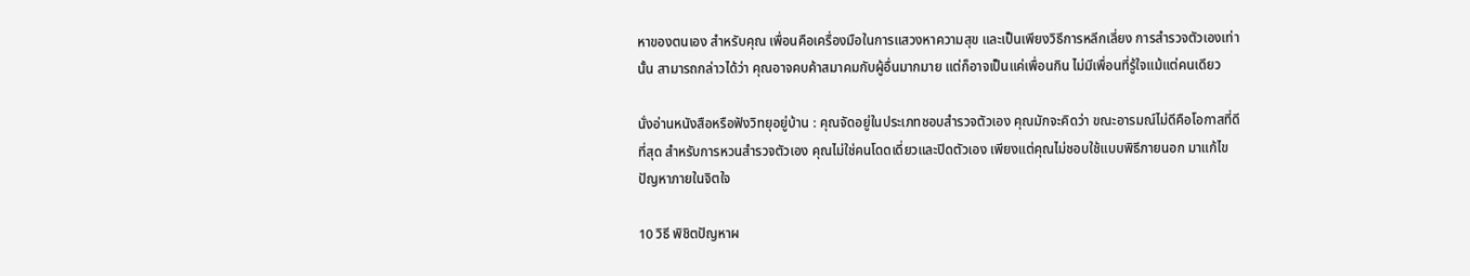หาของตนเอง สำหรับคุณ เพื่อนคือเครื่องมือในการแสวงหาความสุข และเป็นเพียงวิธีการหลีกเลี่ยง การสำรวจตัวเองเท่านั้น สามารถกล่าวได้ว่า คุณอาจคบค้าสมาคมกับผู้อื่นมากมาย แต่ก็อาจเป็นแค่เพื่อนกิน ไม่มีเพื่อนที่รู้ใจแม้แต่คนเดียว

นั่งอ่านหนังสือหรือฟังวิทยุอยู่บ้าน : คุณจัดอยู่ในประเภทชอบสำรวจตัวเอง คุณมักจะคิดว่า ขณะอารมณ์ไม่ดีคือโอกาสที่ดีที่สุด สำหรับการหวนสำรวจตัวเอง คุณไม่ใช่คนโดดเดี่ยวและปิดตัวเอง เพียงแต่คุณไม่ชอบใช้แบบพิธีภายนอก มาแก้ไขปัญหาภายในจิตใจ

10 วิธี พิชิตปัญหาผ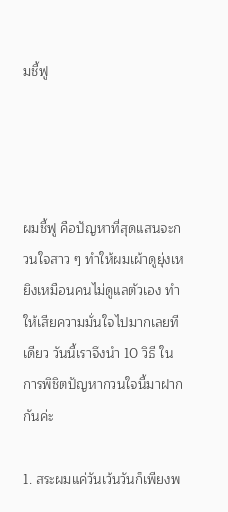มชี้ฟู




ผมชี้ฟู คือปัญหาที่สุดแสนจะกวนใจสาว ๆ ทำให้ผมเผ้าดูยุ่งเหยิงเหมือนคนไม่ดูแลตัวเอง ทำให้เสียความมั่นใจไปมากเลยทีเดียว วันนี้เราจึงนำ 10 วิธี ในการพิชิตปัญหากวนใจนี้มาฝากกันค่ะ

1. สระผมแค่วันเว้นวันก็เพียงพ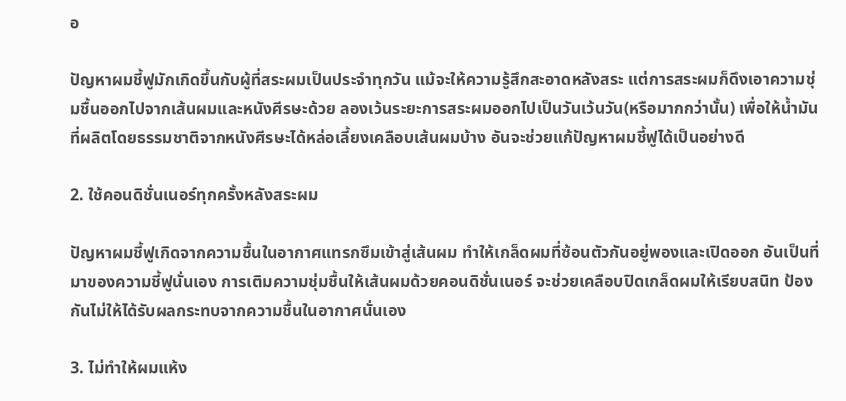อ

ปัญหาผมชี้ฟูมักเกิดขึ้นกับผู้ที่สระผมเป็นประจำทุกวัน แม้จะให้ความรู้สึกสะอาดหลังสระ แต่การสระผมก็ดึงเอาความชุ่มชื้นออกไปจากเส้นผมและหนังศีรษะด้วย ลองเว้นระยะการสระผมออกไปเป็นวันเว้นวัน(หรือมากกว่านั้น) เพื่อให้น้ำมันที่ผลิตโดยธรรมชาติจากหนังศีรษะได้หล่อเลี้ยงเคลือบเส้นผมบ้าง อันจะช่วยแก้ปัญหาผมชี้ฟูได้เป็นอย่างดี

2. ใช้คอนดิชั่นเนอร์ทุกครั้งหลังสระผม

ปัญหาผมชี้ฟูเกิดจากความชื้นในอากาศแทรกซึมเข้าสู่เส้นผม ทำให้เกล็ดผมที่ซ้อนตัวกันอยู่พองและเปิดออก อันเป็นที่มาของความชี้ฟูนั่นเอง การเติมความชุ่มชื้นให้เส้นผมด้วยคอนดิชั่นเนอร์ จะช่วยเคลือบปิดเกล็ดผมให้เรียบสนิท ป้องกันไม่ให้ได้รับผลกระทบจากความชื้นในอากาศนั่นเอง

3. ไม่ทำให้ผมแห้ง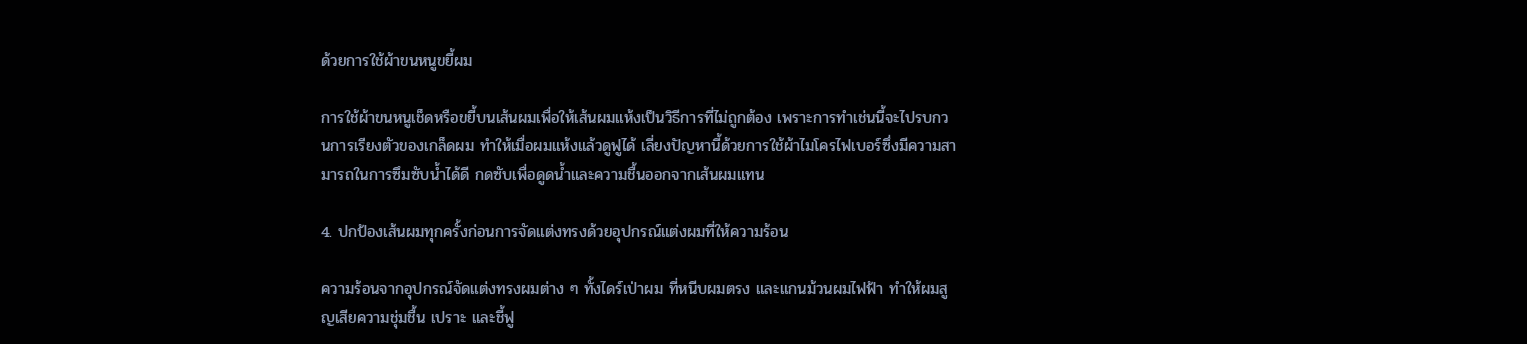ด้วยการใช้ผ้าขนหนูขยี้ผม

การใช้ผ้าขนหนูเช็ดหรือขยี้บนเส้นผมเพื่อให้เส้นผมแห้งเป็นวิธีการที่ไม่ถูกต้อง เพราะการทำเช่นนี้จะไปรบกวนการเรียงตัวของเกล็ดผม ทำให้เมื่อผมแห้งแล้วดูฟูได้ เลี่ยงปัญหานี้ด้วยการใช้ผ้าไมโครไฟเบอร์ซึ่งมีความสามารถในการซึมซับน้ำได้ดี กดซับเพื่อดูดน้ำและความชื้นออกจากเส้นผมแทน

4. ปกป้องเส้นผมทุกครั้งก่อนการจัดแต่งทรงด้วยอุปกรณ์แต่งผมที่ให้ความร้อน

ความร้อนจากอุปกรณ์จัดแต่งทรงผมต่าง ๆ ทั้งไดร์เป่าผม ที่หนีบผมตรง และแกนม้วนผมไฟฟ้า ทำให้ผมสูญเสียความชุ่มชื้น เปราะ และชี้ฟู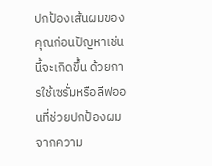ปกป้องเส้นผมของคุณก่อนปัญหาเช่นนี้จะเกิดขึ้น ด้วยการใช้เซรั่มหรือลีฟออนที่ช่วยปกป้องผมจากความ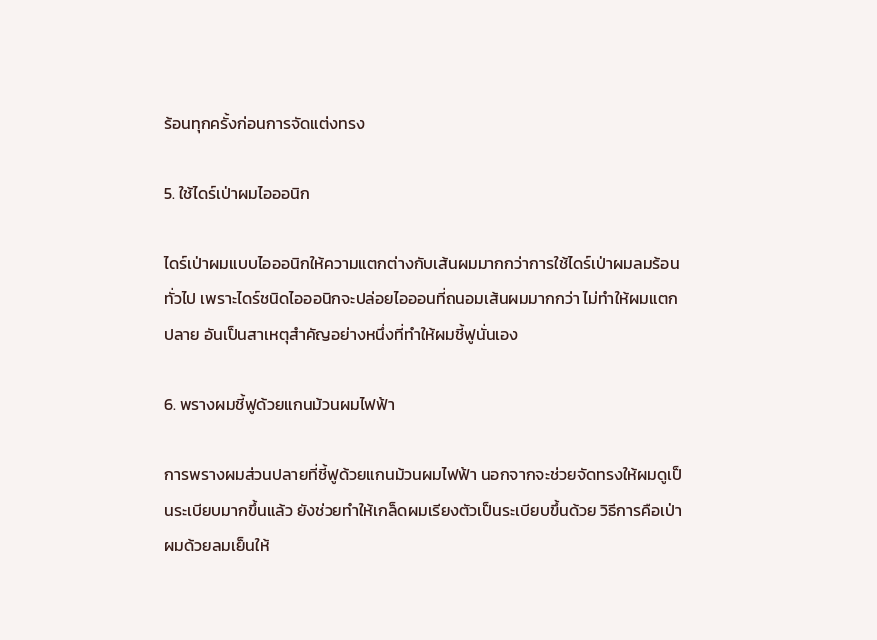ร้อนทุกครั้งก่อนการจัดแต่งทรง

5. ใช้ไดร์เป่าผมไอออนิก

ไดร์เป่าผมแบบไอออนิกให้ความแตกต่างกับเส้นผมมากกว่าการใช้ไดร์เป่าผมลมร้อนทั่วไป เพราะไดร์ชนิดไอออนิกจะปล่อยไอออนที่ถนอมเส้นผมมากกว่า ไม่ทำให้ผมแตกปลาย อันเป็นสาเหตุสำคัญอย่างหนึ่งที่ทำให้ผมชี้ฟูนั่นเอง

6. พรางผมชี้ฟูด้วยแกนม้วนผมไฟฟ้า

การพรางผมส่วนปลายที่ชี้ฟูด้วยแกนม้วนผมไฟฟ้า นอกจากจะช่วยจัดทรงให้ผมดูเป็นระเบียบมากขึ้นแล้ว ยังช่วยทำให้เกล็ดผมเรียงตัวเป็นระเบียบขึ้นด้วย วิธีการคือเป่าผมด้วยลมเย็นให้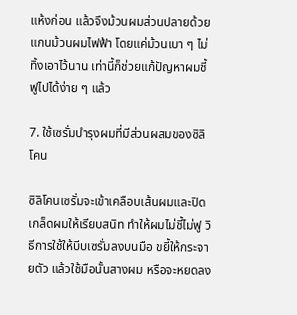แห้งก่อน แล้วจึงม้วนผมส่วนปลายด้วยแกนม้วนผมไฟฟ้า โดยแค่ม้วนเบา ๆ ไม่ทิ้งเอาไว้นาน เท่านี้ก็ช่วยแก้ปัญหาผมชี้ฟูไปได้ง่าย ๆ แล้ว

7. ใช้เซรั่มบำรุงผมที่มีส่วนผสมของซิลิโคน

ซิลิโคนเซรั่มจะเข้าเคลือบเส้นผมและปิดเกล็ดผมให้เรียบสนิท ทำให้ผมไม่ชี้ไม่ฟู วิธีการใช้ให้บีบเซรั่มลงบนมือ ขยี้ให้กระจายตัว แล้วใช้มือนั้นสางผม หรือจะหยดลง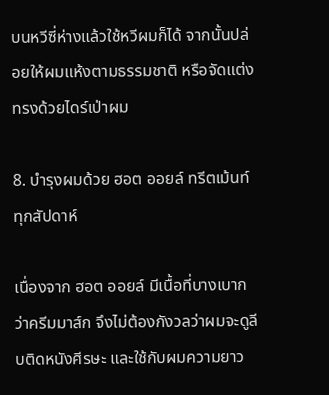บนหวีซี่ห่างแล้วใช้หวีผมก็ได้ จากนั้นปล่อยให้ผมแห้งตามธรรมชาติ หรือจัดแต่งทรงด้วยไดร์เป่าผม

8. บำรุงผมด้วย ฮอต ออยล์ ทรีตเม้นท์ ทุกสัปดาห์

เนื่องจาก ฮอต ออยล์ มีเนื้อที่บางเบากว่าครีมมาส์ก จึงไม่ต้องกังวลว่าผมจะดูลีบติดหนังศีรษะ และใช้กับผมความยาว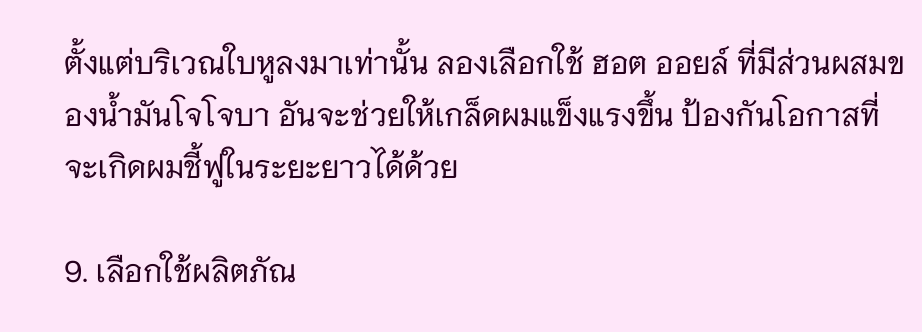ตั้งแต่บริเวณใบหูลงมาเท่านั้น ลองเลือกใช้ ฮอต ออยล์ ที่มีส่วนผสมของน้ำมันโจโจบา อันจะช่วยให้เกล็ดผมแข็งแรงขึ้น ป้องกันโอกาสที่จะเกิดผมชี้ฟูในระยะยาวได้ด้วย

9. เลือกใช้ผลิตภัณ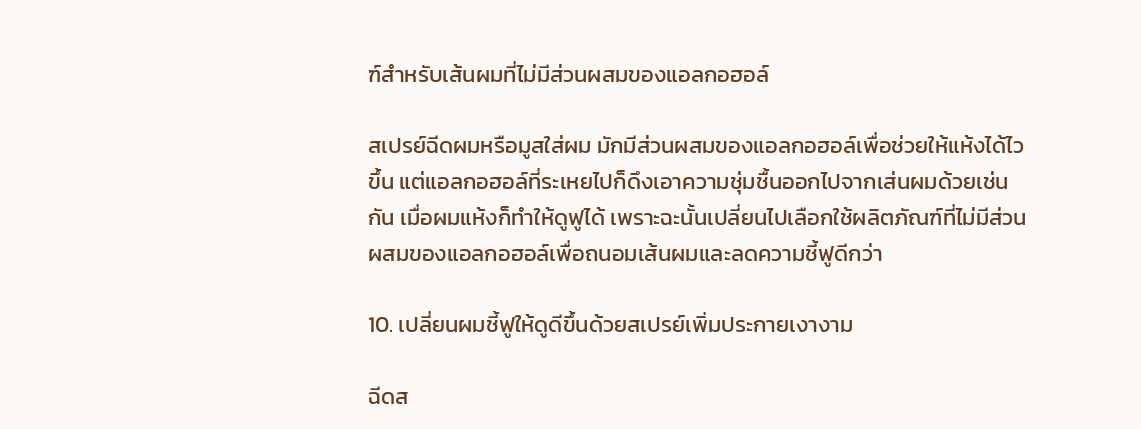ฑ์สำหรับเส้นผมที่ไม่มีส่วนผสมของแอลกอฮอล์

สเปรย์ฉีดผมหรือมูสใส่ผม มักมีส่วนผสมของแอลกอฮอล์เพื่อช่วยให้แห้งได้ไวขึ้น แต่แอลกอฮอล์ที่ระเหยไปก็ดึงเอาความชุ่มชื้นออกไปจากเส่นผมด้วยเช่นกัน เมื่อผมแห้งก็ทำให้ดูฟูได้ เพราะฉะนั้นเปลี่ยนไปเลือกใช้ผลิตภัณฑ์ที่ไม่มีส่วนผสมของแอลกอฮอล์เพื่อถนอมเส้นผมและลดความชี้ฟูดีกว่า

10. เปลี่ยนผมชี้ฟูให้ดูดีขึ้นด้วยสเปรย์เพิ่มประกายเงางาม

ฉีดส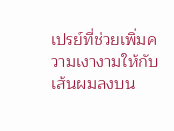เปรย์ที่ช่วยเพิ่มความเงางามให้กับเส้นผมลงบน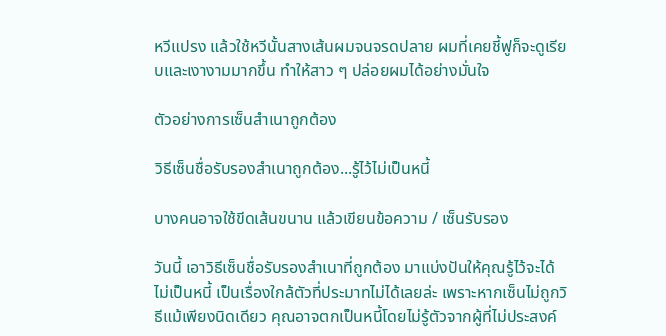หวีแปรง แล้วใช้หวีนั้นสางเส้นผมจนจรดปลาย ผมที่เคยชี้ฟูก็จะดูเรียบและเงางามมากขึ้น ทำให้สาว ๆ ปล่อยผมได้อย่างมั่นใจ

ตัวอย่างการเซ็นสําเนาถูกต้อง

วิธีเซ็นชื่อรับรองสำเนาถูกต้อง...รู้ไว้ไม่เป็นหนี้

บางคนอาจใช้ขีดเส้นขนาน แล้วเขียนข้อความ / เซ็นรับรอง

วันนี้ เอาวิธีเซ็นชื่อรับรองสำเนาที่ถูกต้อง มาแบ่งปันให้คุณรู้ไว้จะได้ไม่เป็นหนี้ เป็นเรื่องใกล้ตัวที่ประมาทไม่ได้เลยล่ะ เพราะหากเซ็นไม่ถูกวิธีแม้เพียงนิดเดียว คุณอาจตกเป็นหนี้โดยไม่รู้ตัวจากผู้ที่ไม่ประสงค์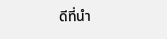ดีที่นำ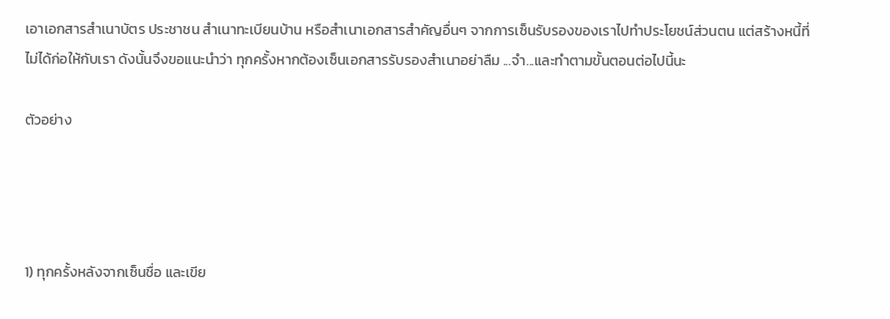เอาเอกสารสำเนาบัตร ประชาชน สำเนาทะเบียนบ้าน หรือสำเนาเอกสารสำคัญอื่นๆ จากการเซ็นรับรองของเราไปทำประโยชน์ส่วนตน แต่สร้างหนี้ที่ไม่ได้ก่อให้กับเรา ดังนั้นจึงขอแนะนำว่า ทุกครั้งหากต้องเซ็นเอกสารรับรองสำเนาอย่าลืม ...จำ...และทำตามขั้นตอนต่อไปนี้นะ

ตัวอย่าง




1) ทุกครั้งหลังจากเซ็นชื่อ และเขีย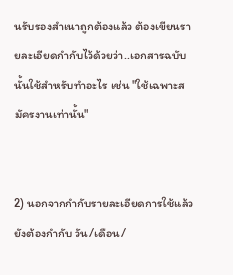นรับรองสำเนาถูกต้องแล้ว ต้องเขียนรายละเอียดกำกับไว้ด้วยว่า..เอกสารฉบับนั้นใช้สำหรับทำอะไร เช่น "ใช้เฉพาะสมัครงานเท่านั้น"


2) นอกจากกำกับรายละเอียดการใช้แล้ว ยังต้องกำกับ วัน/เดือน/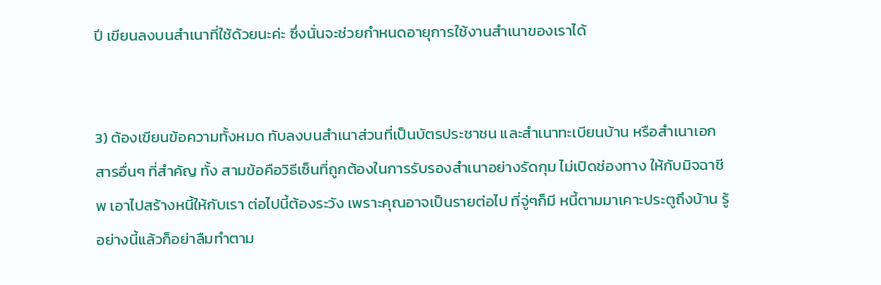ปี เขียนลงบนสำเนาที่ใช้ด้วยนะค่ะ ซึ่งนั่นจะช่วยกำหนดอายุการใช้งานสำเนาของเราได้


3) ต้องเขียนข้อความทั้งหมด ทับลงบนสำเนาส่วนที่เป็นบัตรประชาชน และสำเนาทะเบียนบ้าน หรือสำเนาเอกสารอื่นๆ ที่สำคัญ ทั้ง สามข้อคือวิธีเซ็นที่ถูกต้องในการรับรองสำเนาอย่างรัดกุม ไม่เปิดช่องทาง ให้กับมิจฉาชีพ เอาไปสร้างหนี้ให้กับเรา ต่อไปนี้ต้องระวัง เพราะคุณอาจเป็นรายต่อไป ที่จู่ๆก็มี หนี้ตามมาเคาะประตูถึงบ้าน รู้อย่างนี้แล้วก็อย่าลืมทำตาม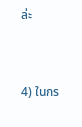ล่ะ


4) ในกร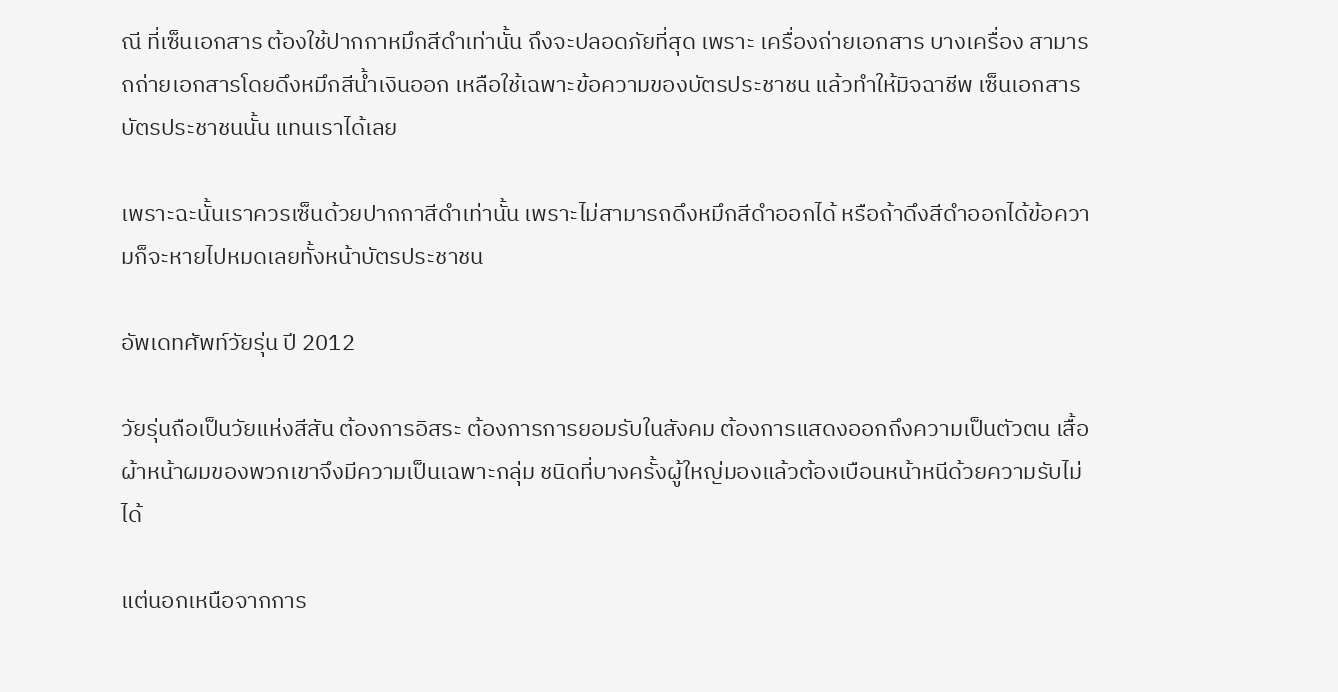ณี ที่เซ็นเอกสาร ต้องใช้ปากกาหมึกสีดำเท่านั้น ถึงจะปลอดภัยที่สุด เพราะ เครื่องถ่ายเอกสาร บางเครื่อง สามารถถ่ายเอกสารโดยดึงหมึกสีน้ำเงินออก เหลือใช้เฉพาะข้อความของบัตรประชาชน แล้วทำให้มิจฉาชีพ เซ็นเอกสารบัตรประชาชนนั้น แทนเราได้เลย

เพราะฉะนั้นเราควรเซ็นด้วยปากกาสีดำเท่านั้น เพราะไม่สามารถดึงหมึกสีดำออกได้ หรือถ้าดึงสีดำออกได้ข้อความก็จะหายไปหมดเลยทั้งหน้าบัตรประชาชน

อัพเดทศัพท์วัยรุ่น ปี 2012

วัยรุ่นถือเป็นวัยแห่งสีสัน ต้องการอิสระ ต้องการการยอมรับในสังคม ต้องการแสดงออกถึงความเป็นตัวตน เสื้อผ้าหน้าผมของพวกเขาจึงมีความเป็นเฉพาะกลุ่ม ชนิดที่บางครั้งผู้ใหญ่มองแล้วต้องเบือนหน้าหนีด้วยความรับไม่ได้

แต่นอกเหนือจากการ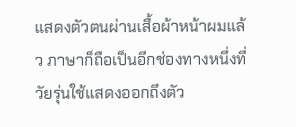แสดงตัวตนผ่านเสื้อผ้าหน้าผมแล้ว ภาษาก็ถือเป็นอีกช่องทางหนึ่งที่วัยรุ่นใช้แสดงออกถึงตัว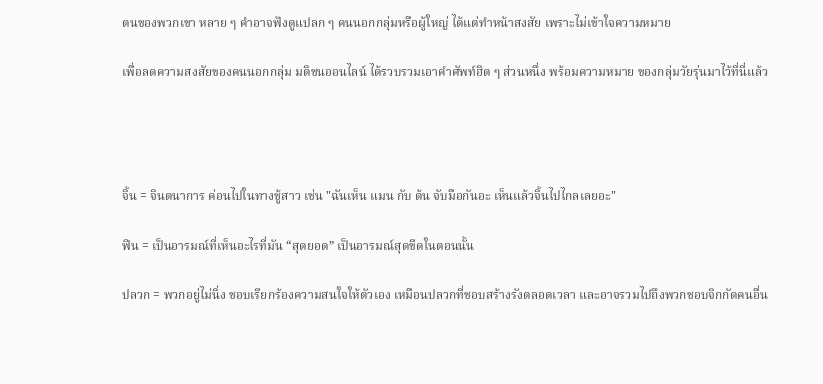ตนของพวกเขา หลาย ๆ คำอาจฟังดูแปลก ๆ คนนอกกลุ่มหรือผู้ใหญ่ ได้แต่ทำหน้าสงสัย เพราะไม่เข้าใจความหมาย

เพื่อลดความสงสัยของคนนอกกลุ่ม มติชนออนไลน์ ได้รวบรวมเอาคำศัพท์ฮิต ๆ ส่วนหนึ่ง พร้อมความหมาย ของกลุ่มวัยรุ่นมาไว้ที่นี่แล้ว




จิ้น = จินตนาการ ค่อนไปในทางชู้สาว เช่น "ฉันเห็น แมน กับ ต้น จับมือกันอะ เห็นแล้วจิ้นไปไกลเลยอะ"

ฟิน = เป็นอารมณ์ที่เห็นอะไรที่มัน “สุดยอด” เป็นอารมณ์สุดขีดในตอนนั้น

ปลวก = พวกอยู่ไม่นิ่ง ชอบเรียกร้องความสนใจให้ตัวเอง เหมือนปลวกที่ชอบสร้างรังตลอดเวลา และอาจรวมไปถึงพวกชอบจิกกัดคนอื่น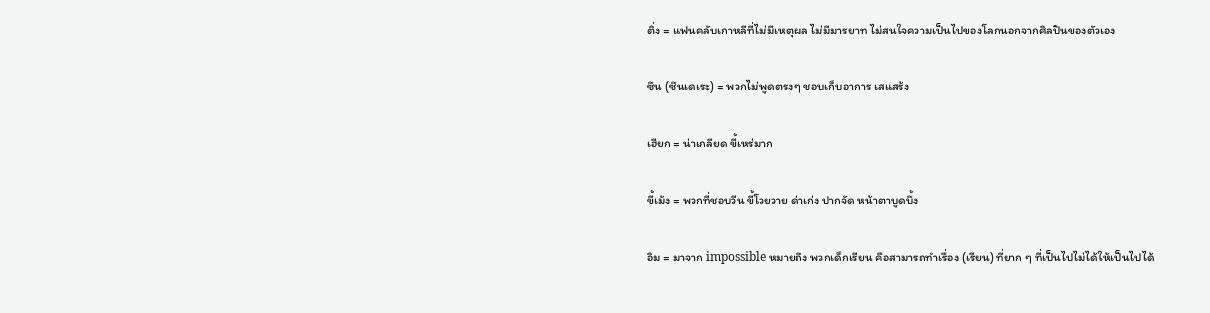ติ่ง = แฟนคลับเกาหลีที่ไม่มีเหตุผล ไม่มีมารยาท ไม่สนใจความเป็นไปของโลกนอกจากศิลปินของตัวเอง

ซึน (ซึนเดเระ) = พวกไม่พูดตรงๆ ชอบเก็บอาการ เสแสร้ง

เฮียก = น่าเกลียด ขี้เหร่มาก

ขี้เม้ง = พวกที่ชอบวีน ขี้โวยวาย ด่าเก่ง ปากจัด หน้าตาบูดบึ้ง

อิม = มาจาก impossible หมายถึง พวกเด็กเรียน คือสามารถทำเรื่อง (เรียน) ที่ยาก ๆ ที่เป็นไปไม่ได้ให้เป็นไปได้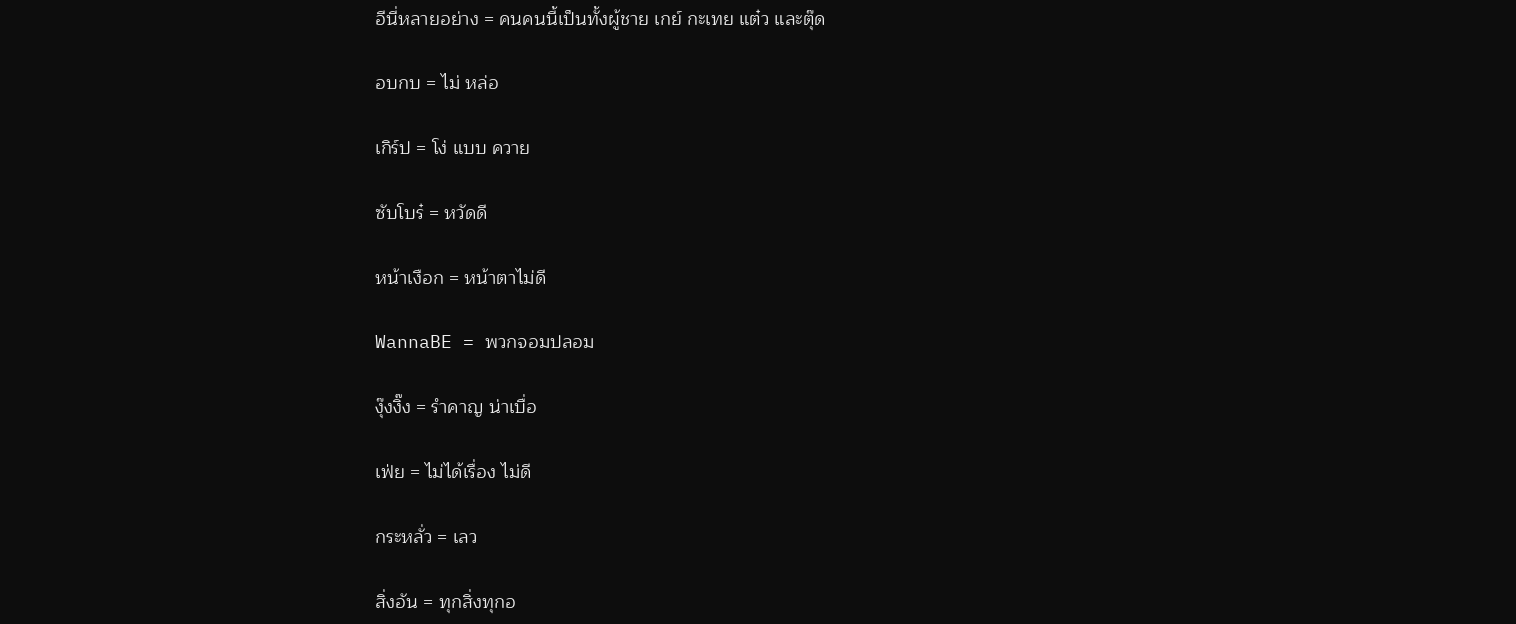อีนี่หลายอย่าง = คนคนนี้เป็นทั้งผู้ชาย เกย์ กะเทย แต๋ว และตุ๊ด

อบกบ = ไม่ หล่อ

เกิร์ป = โง่ แบบ ควาย

ซับโบร๋ = หวัดดี

หน้าเงือก = หน้าตาไม่ดี

WannaBE = พวกจอมปลอม

งุ๊งงิ๊ง = รำคาญ น่าเบื่อ

เฟ่ย = ไม่ได้เรื่อง ไม่ดี

กระหลั่ว = เลว

สิ่งอัน = ทุกสิ่งทุกอ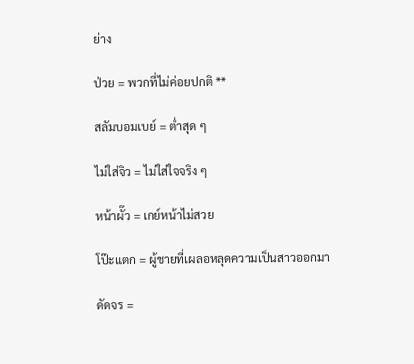ย่าง

ป่วย = พวกที่ไม่ค่อยปกติ **

สลัมบอมเบย์ = ต่ำสุด ๆ

ไม่ใส่จิว = ไม่ใส่ใจจริง ๆ

หน้าผั๊ว = เกย์หน้าไม่สวย

โป๊ะแตก = ผู้ชายที่เผลอหลุดความเป็นสาวออกมา

ดัดจร =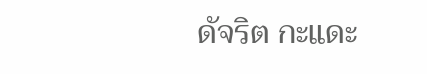ดัจริต กะแดะ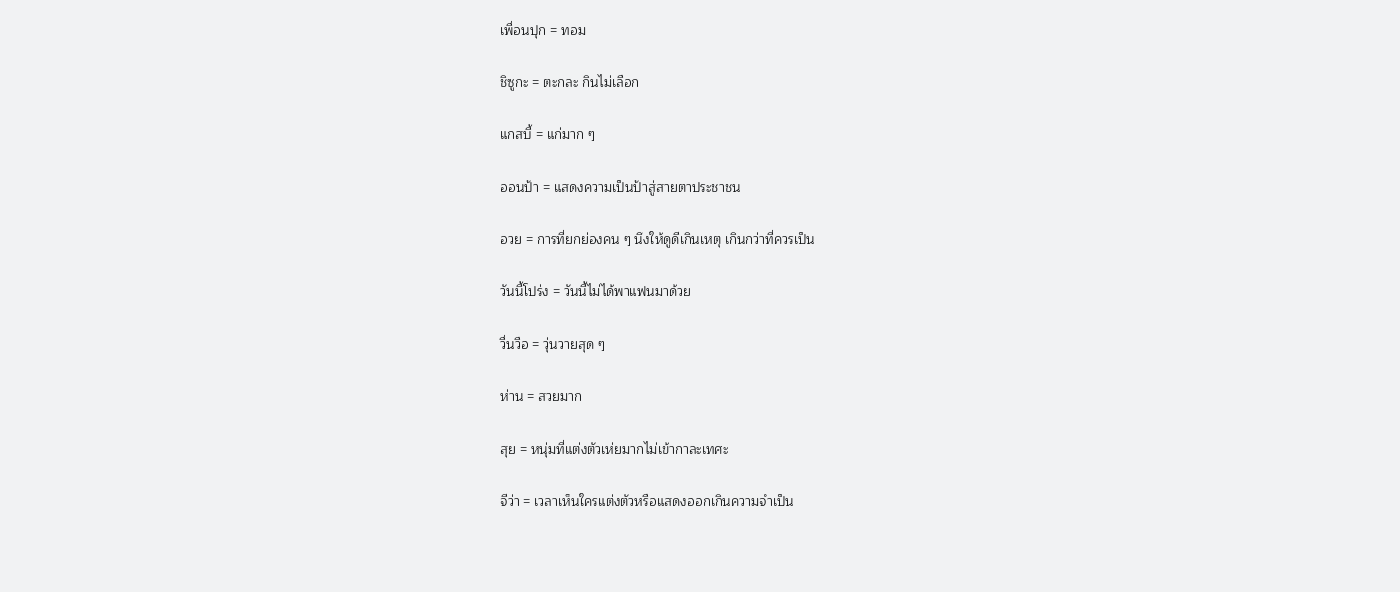เพื่อนปุก = ทอม

ชิซูกะ = ตะกละ กินไม่เลือก

แกสบี้ = แก่มาก ๆ

ออนป้า = แสดงความเป็นป้าสู่สายตาประชาชน

อวย = การที่ยกย่องคน ๆ นึงให้ดูดีเกินเหตุ เกินกว่าที่ควรเป็น

วันนี้โปร่ง = วันนี้ไม่ได้พาแฟนมาด้วย

วื่นวือ = วุ่นวายสุด ๆ

ห่าน = สวยมาก

สุย = หนุ่มที่แต่งตัวเห่ยมากไม่เข้ากาละเทศะ

จีว่า = เวลาเห็นใครแต่งตัวหรือแสดงออกเกินความจำเป็น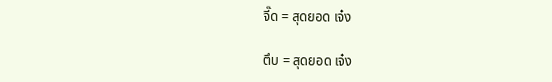จี๊ด = สุดยอด เจ๋ง

ตึบ = สุดยอด เจ๋ง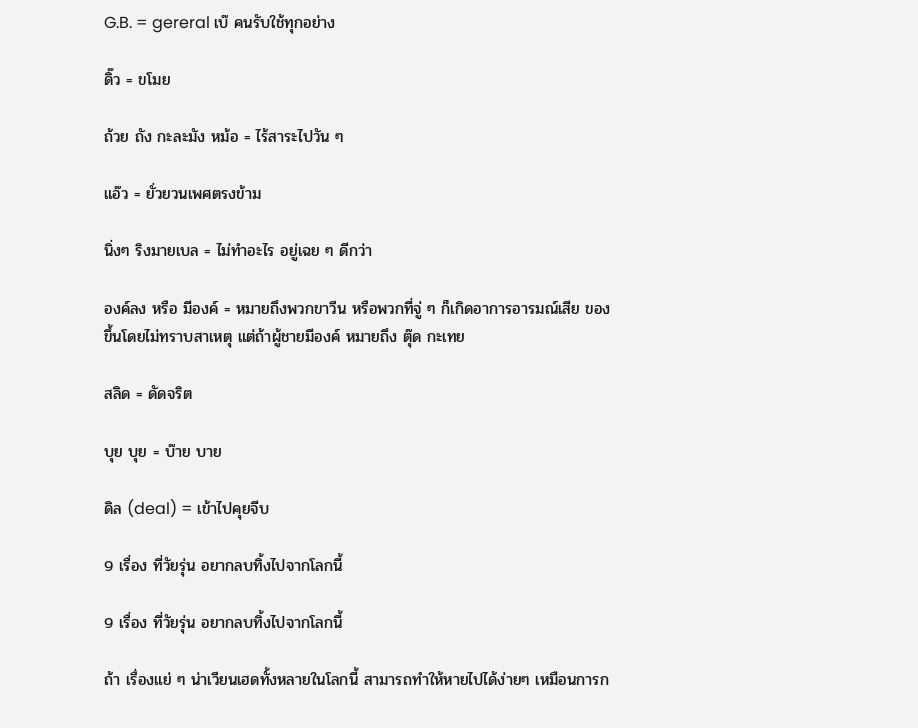G.B. = gereral เบ๊ คนรับใช้ทุกอย่าง

ดิ๊ว = ขโมย

ถ้วย ถัง กะละมัง หม้อ = ไร้สาระไปวัน ๆ

แอ๊ว = ยั่วยวนเพศตรงข้าม

นิ่งๆ ริงมายเบล = ไม่ทำอะไร อยู่เฉย ๆ ดีกว่า

องค์ลง หรือ มีองค์ = หมายถึงพวกขาวีน หรือพวกที่จู่ ๆ ก็เกิดอาการอารมณ์เสีย ของขึ้นโดยไม่ทราบสาเหตุ แต่ถ้าผู้ชายมีองค์ หมายถึง ตุ๊ด กะเทย

สลิด = ดัดจริต

บุย บุย = บ๊าย บาย

ดิล (deal) = เข้าไปคุยจีบ

9 เรื่อง ที่วัยรุ่น อยากลบทิ้งไปจากโลกนี้

9 เรื่อง ที่วัยรุ่น อยากลบทิ้งไปจากโลกนี้

ถ้า เรื่องแย่ ๆ น่าเวียนเฮดทั้งหลายในโลกนี้ สามารถทำให้หายไปได้ง่ายๆ เหมือนการก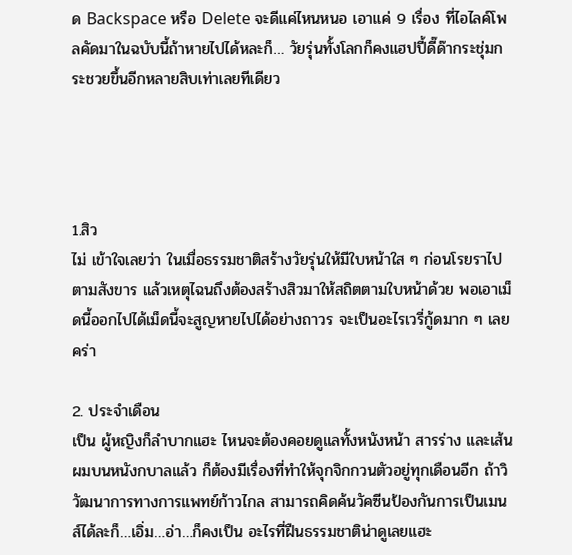ด Backspace หรือ Delete จะดีแค่ไหนหนอ เอาแค่ 9 เรื่อง ที่ไอไลค์โพลคัดมาในฉบับนี้ถ้าหายไปได้หละก็… วัยรุ่นทั้งโลกก็คงแฮปปี้ดี๊ด๊ากระชุ่มกระชวยขึ้นอีกหลายสิบเท่าเลยทีเดียว




1.สิว
ไม่ เข้าใจเลยว่า ในเมื่อธรรมชาติสร้างวัยรุ่นให้มีใบหน้าใส ๆ ก่อนโรยราไปตามสังขาร แล้วเหตุไฉนถึงต้องสร้างสิวมาให้สถิตตามใบหน้าด้วย พอเอาเม็ดนี้ออกไปได้เม็ดนี้จะสูญหายไปได้อย่างถาวร จะเป็นอะไรเวรี่กู้ดมาก ๆ เลยคร่า

2. ประจำเดือน
เป็น ผู้หญิงก็ลำบากแฮะ ไหนจะต้องคอยดูแลทั้งหนังหน้า สารร่าง และเส้นผมบนหนังกบาลแล้ว ก็ต้องมีเรื่องที่ทำให้จุกจิกกวนตัวอยู่ทุกเดือนอีก ถ้าวิวัฒนาการทางการแพทย์ก้าวไกล สามารถคิดค้นวัคซีนป้องกันการเป็นเมนส์ได้ละก็…เอิ่ม…อ่า…ก็คงเป็น อะไรที่ฝืนธรรมชาติน่าดูเลยแฮะ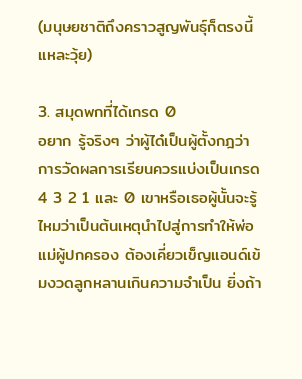(มนุษยชาติถึงคราวสูญพันธุ์ก็ตรงนี้แหละวุ้ย)

3. สมุดพกที่ได้เกรด 0
อยาก รู้จริงๆ ว่าผู้ได๋เป็นผู้ตั้งกฎว่าการวัดผลการเรียนควรแบ่งเป็นเกรด 4 3 2 1 และ 0 เขาหรือเธอผู้นั้นจะรู้ไหมว่าเป็นต้นเหตุนำไปสู่การทำให้พ่อแม่ผู้ปกครอง ต้องเคี่ยวเข็ญแอนด์เข้มงวดลูกหลานเกินความจำเป็น ยิ่งถ้า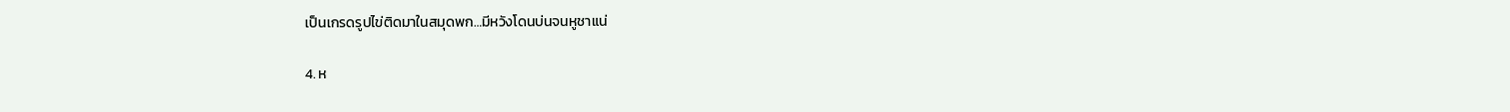เป็นเกรดรูปไข่ติดมาในสมุดพก…มีหวังโดนบ่นจนหูชาแน่

4. ห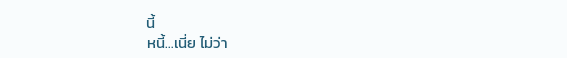นี้
หนี้…เนี่ย ไม่ว่า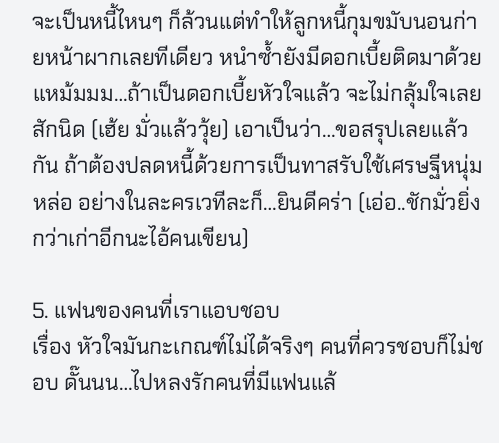จะเป็นหนี้ไหนๆ ก็ล้วนแต่ทำให้ลูกหนี้กุมขมับนอนก่ายหน้าผากเลยทีเดียว หนำซ้ำยังมีดอกเบี้ยติดมาด้วย แหม้มมม…ถ้าเป็นดอกเบี้ยหัวใจแล้ว จะไม่กลุ้มใจเลยสักนิด (เฮ้ย มั่วแล้ววุ้ย) เอาเป็นว่า…ขอสรุปเลยแล้วกัน ถ้าต้องปลดหนี้ด้วยการเป็นทาสรับใช้เศรษฐีหนุ่มหล่อ อย่างในละครเวทีละก็…ยินดีคร่า (เอ่อ..ชักมั่วยิ่งกว่าเก่าอีกนะไอ้คนเขียน)

5. แฟนของคนที่เราแอบชอบ
เรื่อง หัวใจมันกะเกณฑ์ไม่ได้จริงๆ คนที่ควรชอบก็ไม่ชอบ ดั๊นนน…ไปหลงรักคนที่มีแฟนแล้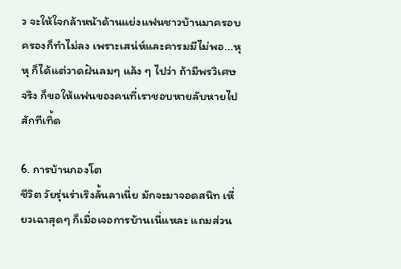ว จะให้ใจกล้าหน้าด้านแย่งแฟนชาวบ้านมาครอบครองก็ทำไม่ลง เพราะเสน่ห์และคารมมีไม่พอ…หุหุ ก็ได้แต่วาดฝันลมๆ แล้ง ๆ ไปว่า ถ้ามีพรวิเศษจริง ก็ขอให้แฟนของคนที่เราชอบหายลับหายไปสักทีเทิ้ด

6. การบ้านกองโต
ชีวิต วัยรุ่นร่าเริงลั้นลาเนี่ย มักจะมาจอดสนิท เหี่ยวเฉาสุดๆ ก็เมื่อเจอการบ้านเนี่แหละ แถมส่วน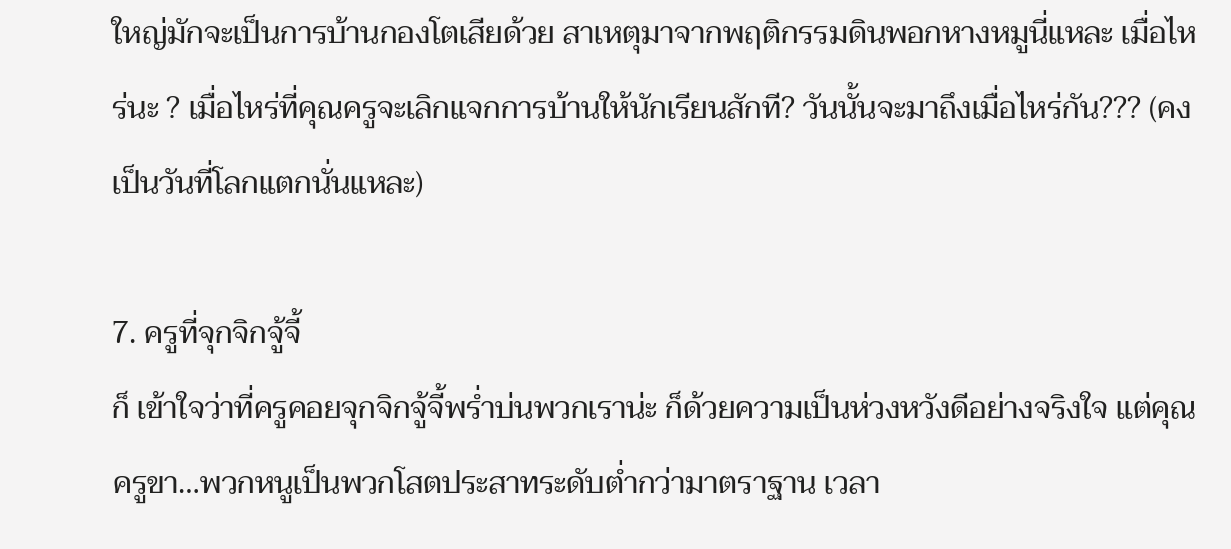ใหญ่มักจะเป็นการบ้านกองโตเสียด้วย สาเหตุมาจากพฤติกรรมดินพอกหางหมูนี่แหละ เมื่อไหร่นะ ? เมื่อไหร่ที่คุณครูจะเลิกแจกการบ้านให้นักเรียนสักที? วันนั้นจะมาถึงเมื่อไหร่กัน??? (คงเป็นวันที่โลกแตกนั่นแหละ)

7. ครูที่จุกจิกจู้จี้
ก็ เข้าใจว่าที่ครูคอยจุกจิกจู้จี้พร่ำบ่นพวกเราน่ะ ก็ด้วยความเป็นห่วงหวังดีอย่างจริงใจ แต่คุณครูขา…พวกหนูเป็นพวกโสตประสาทระดับต่ำกว่ามาตราฐาน เวลา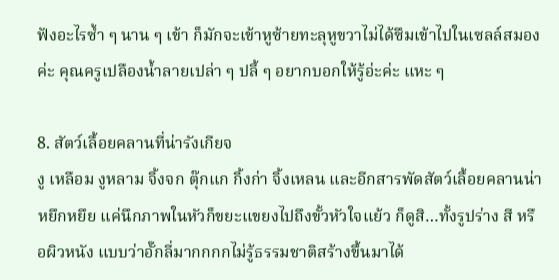ฟังอะไรซ้ำ ๆ นาน ๆ เข้า ก็มักจะเข้าหูซ้ายทะลุหูขวาไม่ได้ซึมเข้าไปในเซลล์สมองค่ะ คุณครูเปลืองน้ำลายเปล่า ๆ ปลี้ ๆ อยากบอกให้รู้อ่ะค่ะ แหะ ๆ

8. สัตว์เลื้อยคลานที่น่ารังเกียจ
งู เหลือม งูหลาม จิ้งจก ตุ๊กแก กิ้งก่า จิ้งเหลน และอีกสารพัดสัตว์เลื้อยคลานน่าหยึกหยึย แค่นึกภาพในหัวก็ขยะแขยงไปถึงขั้วหัวใจแย้ว ก็ดูสิ…ทั้งรูปร่าง สี หรือผิวหนัง แบบว่าอั๊กลี่มากกกกไม่รู้ธรรมชาติสร้างขึ้นมาได้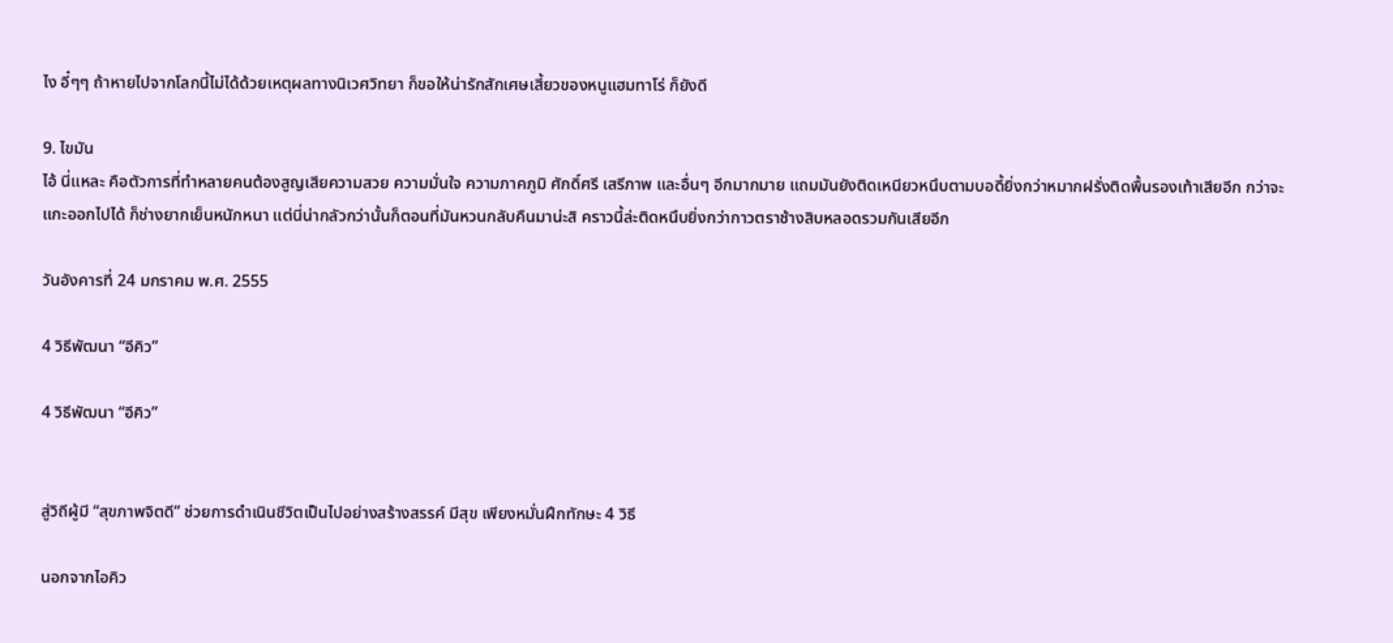ไง อี๋ๆๆ ถ้าหายไปจากโลกนี้ไม่ได้ด้วยเหตุผลทางนิเวศวิทยา ก็ขอให้น่ารักสักเศษเสี้ยวของหนูแฮมทาโร่ ก็ยังดี

9. ไขมัน
ไอ้ นี่แหละ คือตัวการที่ทำหลายคนต้องสูญเสียความสวย ความมั่นใจ ความภาคภูมิ ศักดิ์ศรี เสรีภาพ และอื่นๆ อีกมากมาย แถมมันยังติดเหนียวหนึบตามบอดี้ยิ่งกว่าหมากฝรั่งติดพื้นรองเท้าเสียอีก กว่าจะแกะออกไปได้ ก็ช่างยากเย็นหนักหนา แต่นี่น่ากลัวกว่านั้นก็ตอนที่มันหวนกลับคืนมาน่ะสิ คราวนี้ล่ะติดหนึบยิ่งกว่ากาวตราช้างสิบหลอดรวมกันเสียอีก

วันอังคารที่ 24 มกราคม พ.ศ. 2555

4 วิธีพัฒนา “อีคิว”

4 วิธีพัฒนา “อีคิว”


สู่วิถีผู้มี “สุขภาพจิตดี” ช่วยการดำเนินชีวิตเป็นไปอย่างสร้างสรรค์ มีสุข เพียงหมั่นฝึกทักษะ 4 วิธี

นอกจากไอคิว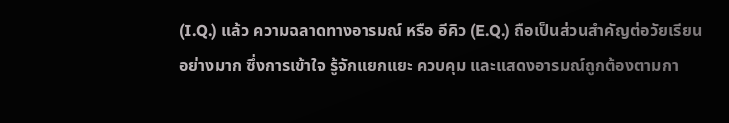(I.Q.) แล้ว ความฉลาดทางอารมณ์ หรือ อีคิว (E.Q.) ถือเป็นส่วนสำคัญต่อวัยเรียนอย่างมาก ซึ่งการเข้าใจ รู้จักแยกแยะ ควบคุม และแสดงอารมณ์ถูกต้องตามกา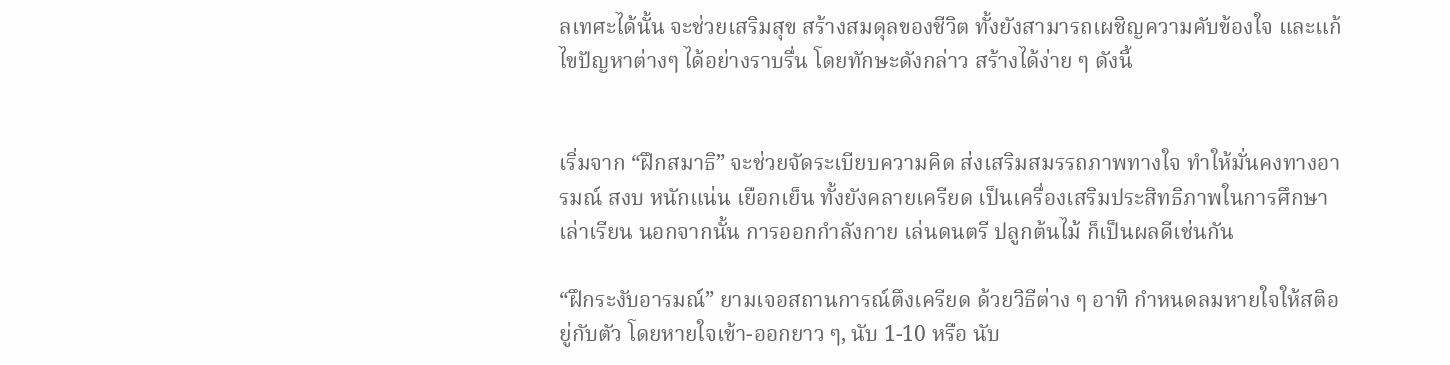ลเทศะได้นั้น จะช่วยเสริมสุข สร้างสมดุลของชีวิต ทั้งยังสามารถเผชิญความคับข้องใจ และแก้ไขปัญหาต่างๆ ได้อย่างราบรื่น โดยทักษะดังกล่าว สร้างได้ง่าย ๆ ดังนี้


เริ่มจาก “ฝึกสมาธิ” จะช่วยจัดระเบียบความคิด ส่งเสริมสมรรถภาพทางใจ ทำให้มั่นคงทางอารมณ์ สงบ หนักแน่น เยือกเย็น ทั้งยังคลายเครียด เป็นเครื่องเสริมประสิทธิภาพในการศึกษาเล่าเรียน นอกจากนั้น การออกกำลังกาย เล่นดนตรี ปลูกต้นไม้ ก็เป็นผลดีเช่นกัน

“ฝึกระงับอารมณ์” ยามเจอสถานการณ์ตึงเครียด ด้วยวิธีต่าง ๆ อาทิ กำหนดลมหายใจให้สติอยู่กับตัว โดยหายใจเข้า-ออกยาว ๆ, นับ 1-10 หรือ นับ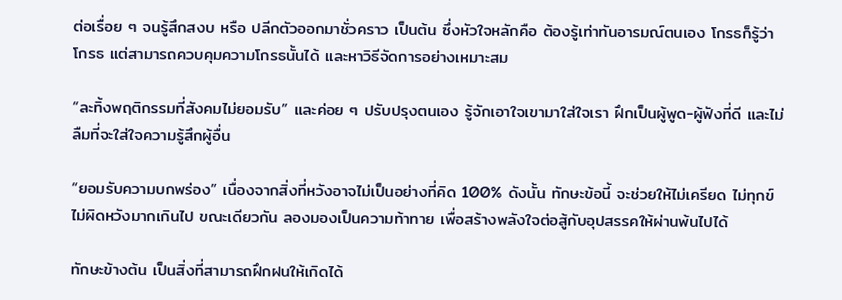ต่อเรื่อย ๆ จนรู้สึกสงบ หรือ ปลีกตัวออกมาชั่วคราว เป็นต้น ซึ่งหัวใจหลักคือ ต้องรู้เท่าทันอารมณ์ตนเอง โกรธก็รู้ว่าโกรธ แต่สามารถควบคุมความโกรธนั้นได้ และหาวิธีจัดการอย่างเหมาะสม

“ละทิ้งพฤติกรรมที่สังคมไม่ยอมรับ” และค่อย ๆ ปรับปรุงตนเอง รู้จักเอาใจเขามาใส่ใจเรา ฝึกเป็นผู้พูด-ผู้ฟังที่ดี และไม่ลืมที่จะใส่ใจความรู้สึกผู้อื่น

“ยอมรับความบกพร่อง” เนื่องจากสิ่งที่หวังอาจไม่เป็นอย่างที่คิด 100% ดังนั้น ทักษะข้อนี้ จะช่วยให้ไม่เครียด ไม่ทุกข์ ไม่ผิดหวังมากเกินไป ขณะเดียวกัน ลองมองเป็นความท้าทาย เพื่อสร้างพลังใจต่อสู้กับอุปสรรคให้ผ่านพ้นไปได้

ทักษะข้างต้น เป็นสิ่งที่สามารถฝึกฝนให้เกิดได้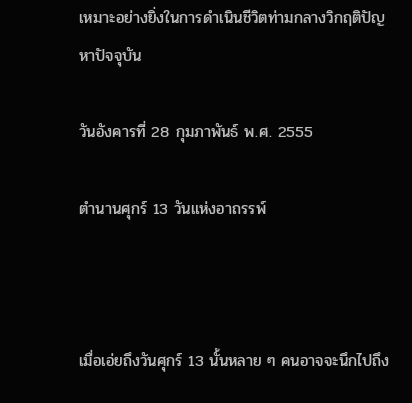เหมาะอย่างยิ่งในการดำเนินชีวิตท่ามกลางวิกฤติปัญหาปัจจุบัน

วันอังคารที่ 28 กุมภาพันธ์ พ.ศ. 2555

ตำนานศุกร์ 13 วันแห่งอาถรรพ์



เมื่อเอ่ยถึงวันศุกร์ 13 นั้นหลาย ๆ คนอาจจะนึกไปถึง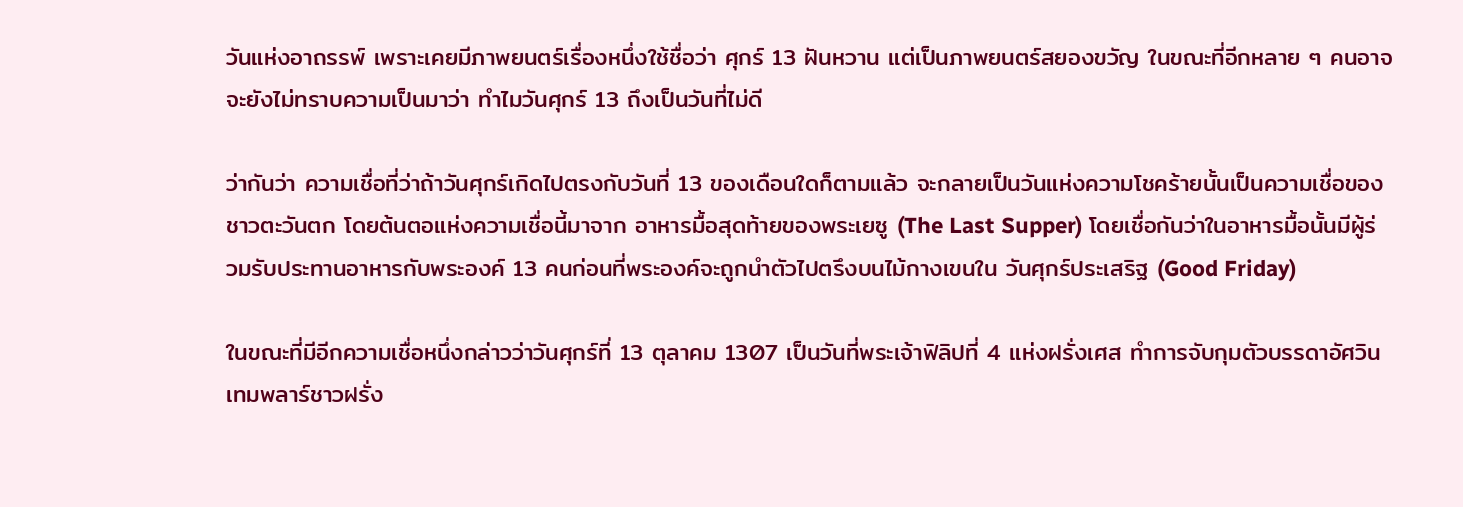วันแห่งอาถรรพ์ เพราะเคยมีภาพยนตร์เรื่องหนึ่งใช้ชื่อว่า ศุกร์ 13 ฝันหวาน แต่เป็นภาพยนตร์สยองขวัญ ในขณะที่อีกหลาย ๆ คนอาจจะยังไม่ทราบความเป็นมาว่า ทำไมวันศุกร์ 13 ถึงเป็นวันที่ไม่ดี

ว่ากันว่า ความเชื่อที่ว่าถ้าวันศุกร์เกิดไปตรงกับวันที่ 13 ของเดือนใดก็ตามแล้ว จะกลายเป็นวันแห่งความโชคร้ายนั้นเป็นความเชื่อของชาวตะวันตก โดยต้นตอแห่งความเชื่อนี้มาจาก อาหารมื้อสุดท้ายของพระเยซู (The Last Supper) โดยเชื่อกันว่าในอาหารมื้อนั้นมีผู้ร่วมรับประทานอาหารกับพระองค์ 13 คนก่อนที่พระองค์จะถูกนำตัวไปตรึงบนไม้กางเขนใน วันศุกร์ประเสริฐ (Good Friday)

ในขณะที่มีอีกความเชื่อหนึ่งกล่าวว่าวันศุกร์ที่ 13 ตุลาคม 1307 เป็นวันที่พระเจ้าฟิลิปที่ 4 แห่งฝรั่งเศส ทำการจับกุมตัวบรรดาอัศวินเทมพลาร์ชาวฝรั่ง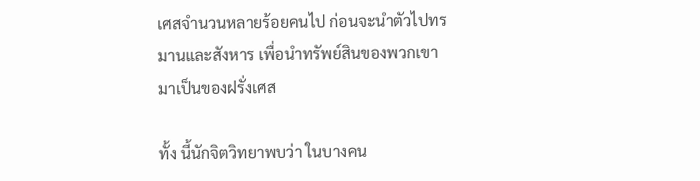เศสจำนวนหลายร้อยคนไป ก่อนจะนำตัวไปทรมานและสังหาร เพื่อนำทรัพย์สินของพวกเขามาเป็นของฝรั่งเศส

ทั้ง นี้นักจิตวิทยาพบว่า ในบางคน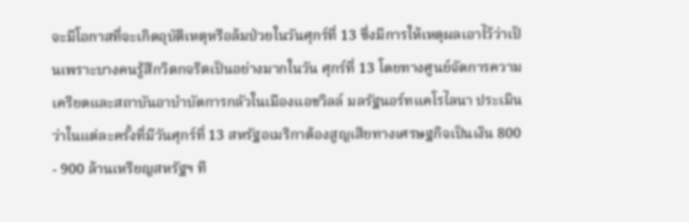จะมีโอกาสที่จะเกิดอุบัติเหตุหรือล้มป่วยในวันศุกร์ที่ 13 ซึ่งมีการให้เหตุผลเอาไว้ว่าเป็นเพราะบางคนรู้สึกวิตกจริตเป็นอย่างมากในวัน ศุกร์ที่ 13 โดยทางศูนย์จัดการความเครียดและสถาบันอาบำบัดการกลัวในเมืองแอชวิลล์ มลรัฐนอร์ทแคโรไลนา ประเมินว่าในแต่ละครั้งที่มีวันศุกร์ที่ 13 สหรัฐอเมริกาต้องสูญเสียทางเศรษฐกิจเป็นเงิน 800 - 900 ล้านเหรียญสหรัฐฯ ที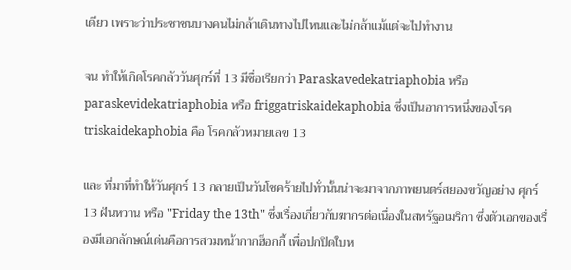เดียว เพราะว่าประชาชนบางคนไม่กล้าเดินทางไปไหนและไม่กล้าแม้แต่จะไปทำงาน

จน ทำให้เกิดโรคกลัววันศุกร์ที่ 13 มีชื่อเรียกว่า Paraskavedekatriaphobia หรือ paraskevidekatriaphobia หรือ friggatriskaidekaphobia ซึ่งเป็นอาการหนึ่งของโรค triskaidekaphobia คือ โรคกลัวหมายเลข 13

และ ที่มาที่ทำให้วันศุกร์ 13 กลายเป็นวันโชคร้ายไปทั่วนั้นน่าจะมาจากภาพยนตร์สยองขวัญอย่าง ศุกร์ 13 ฝันหวาน หรือ "Friday the 13th" ซึ่งเรื่องเกี่ยวกับฆากรต่อเนื่องในสหรัฐอเมริกา ซึ่งตัวเอกของเรื่องมีเอกลักษณ์เด่นคือการสวมหน้ากากฮ็อกกี้ เพื่อปกปิดใบห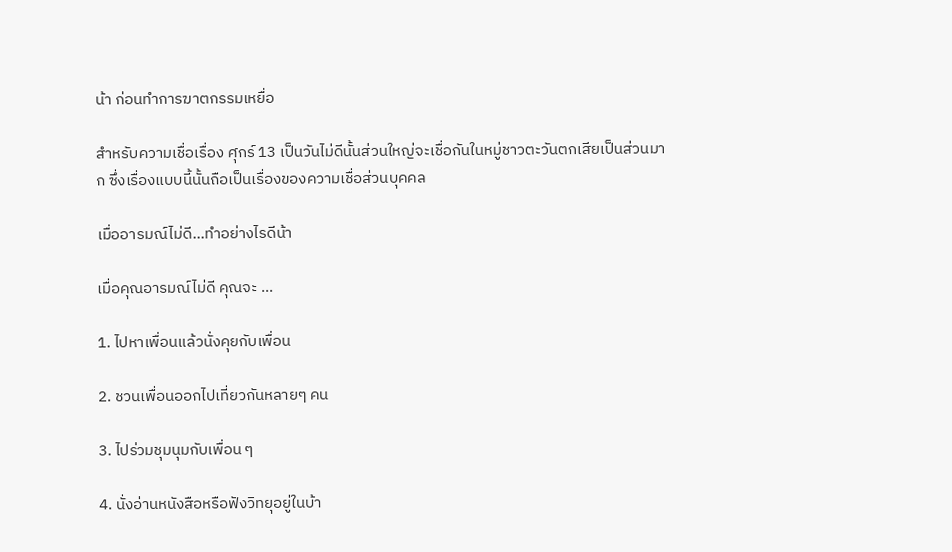น้า ก่อนทำการฆาตกรรมเหยื่อ

สำหรับความเชื่อเรื่อง ศุกร์ 13 เป็นวันไม่ดีนั้นส่วนใหญ่จะเชื่อกันในหมู่ชาวตะวันตกเสียเป็นส่วนมาก ซึ่งเรื่องแบบนี้นั้นถือเป็นเรื่องของความเชื่อส่วนบุคคล

เมื่ออารมณ์ไม่ดี...ทำอย่างไรดีน้า

เมื่อคุณอารมณ์ไม่ดี คุณจะ …

1. ไปหาเพื่อนแล้วนั่งคุยกับเพื่อน

2. ชวนเพื่อนออกไปเที่ยวกันหลายๆ คน

3. ไปร่วมชุมนุมกับเพื่อน ๆ

4. นั่งอ่านหนังสือหรือฟังวิทยุอยู่ในบ้า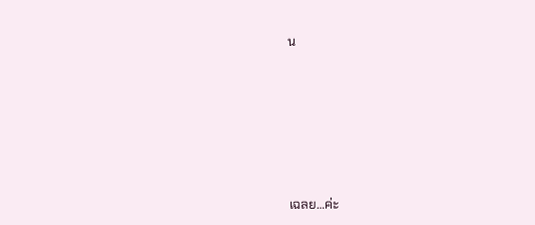น






เฉลย…ค่ะ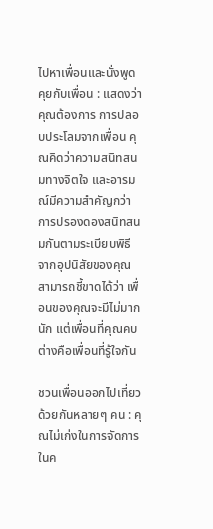ไปหาเพื่อนและนั่งพูดคุยกับเพื่อน : แสดงว่าคุณต้องการ การปลอบประโลมจากเพื่อน คุณคิดว่าความสนิทสนมทางจิตใจ และอารมณ์มีความสำคัญกว่าการปรองดองสนิทสนมกันตามระเบียบพิธี จากอุปนิสัยของคุณ สามารถชี้ขาดได้ว่า เพื่อนของคุณจะมีไม่มากนัก แต่เพื่อนที่คุณคบ ต่างคือเพื่อนที่รู้ใจกัน

ชวนเพื่อนออกไปเที่ยวด้วยกันหลายๆ คน : คุณไม่เก่งในการจัดการ ในค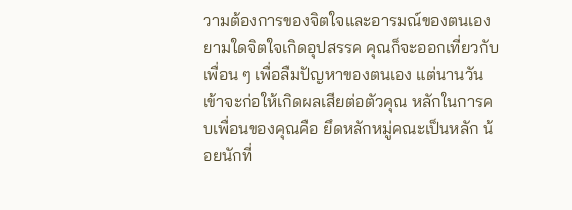วามต้องการของจิตใจและอารมณ์ของตนเอง ยามใดจิตใจเกิดอุปสรรค คุณก็จะออกเที่ยวกับเพื่อน ๆ เพื่อลืมปัญหาของตนเอง แต่นานวันเข้าจะก่อให้เกิดผลเสียต่อตัวคุณ หลักในการคบเพื่อนของคุณคือ ยึดหลักหมู่คณะเป็นหลัก น้อยนักที่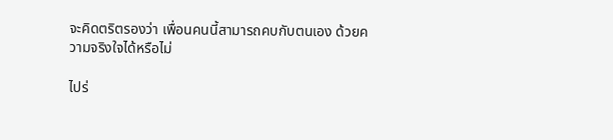จะคิดตริตรองว่า เพื่อนคนนี้สามารถคบกับตนเอง ด้วยความจริงใจได้หรือไม่

ไปร่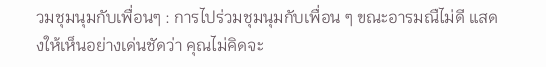วมชุมนุมกับเพื่อนๆ : การไปร่วมชุมนุมกับเพื่อน ๆ ขณะอารมณืไม่ดี แสดงให้เห็นอย่างเด่นชัดว่า คุณไม่คิดจะ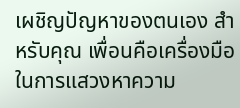เผชิญปัญหาของตนเอง สำหรับคุณ เพื่อนคือเครื่องมือในการแสวงหาความ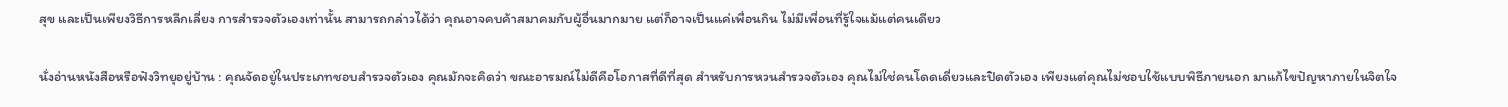สุข และเป็นเพียงวิธีการหลีกเลี่ยง การสำรวจตัวเองเท่านั้น สามารถกล่าวได้ว่า คุณอาจคบค้าสมาคมกับผู้อื่นมากมาย แต่ก็อาจเป็นแค่เพื่อนกิน ไม่มีเพื่อนที่รู้ใจแม้แต่คนเดียว

นั่งอ่านหนังสือหรือฟังวิทยุอยู่บ้าน : คุณจัดอยู่ในประเภทชอบสำรวจตัวเอง คุณมักจะคิดว่า ขณะอารมณ์ไม่ดีคือโอกาสที่ดีที่สุด สำหรับการหวนสำรวจตัวเอง คุณไม่ใช่คนโดดเดี่ยวและปิดตัวเอง เพียงแต่คุณไม่ชอบใช้แบบพิธีภายนอก มาแก้ไขปัญหาภายในจิตใจ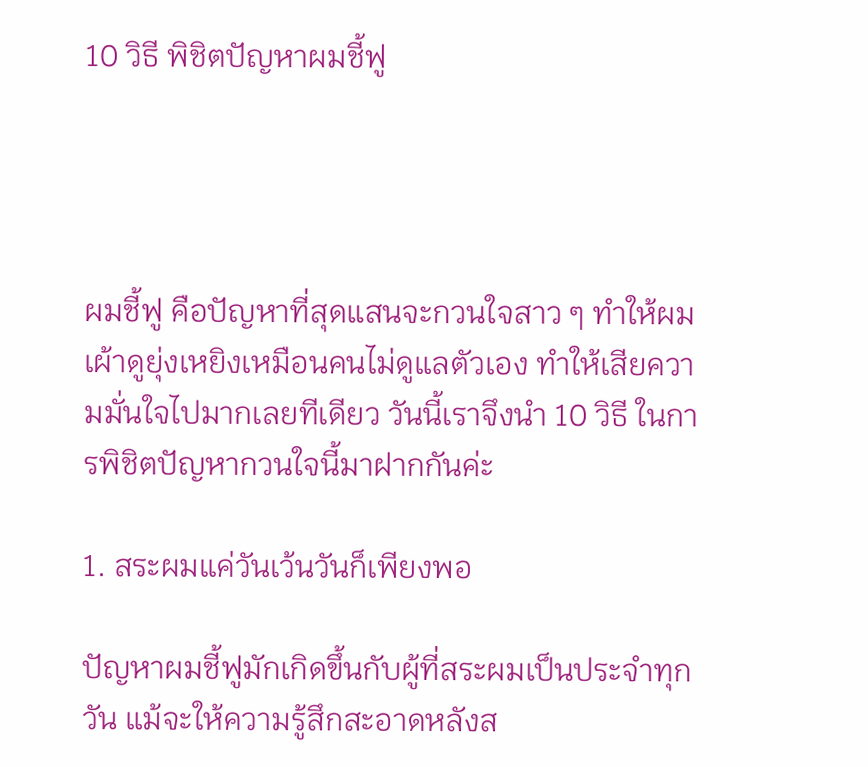10 วิธี พิชิตปัญหาผมชี้ฟู




ผมชี้ฟู คือปัญหาที่สุดแสนจะกวนใจสาว ๆ ทำให้ผมเผ้าดูยุ่งเหยิงเหมือนคนไม่ดูแลตัวเอง ทำให้เสียความมั่นใจไปมากเลยทีเดียว วันนี้เราจึงนำ 10 วิธี ในการพิชิตปัญหากวนใจนี้มาฝากกันค่ะ

1. สระผมแค่วันเว้นวันก็เพียงพอ

ปัญหาผมชี้ฟูมักเกิดขึ้นกับผู้ที่สระผมเป็นประจำทุกวัน แม้จะให้ความรู้สึกสะอาดหลังส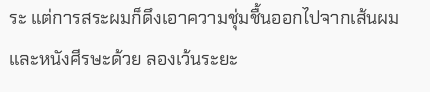ระ แต่การสระผมก็ดึงเอาความชุ่มชื้นออกไปจากเส้นผมและหนังศีรษะด้วย ลองเว้นระยะ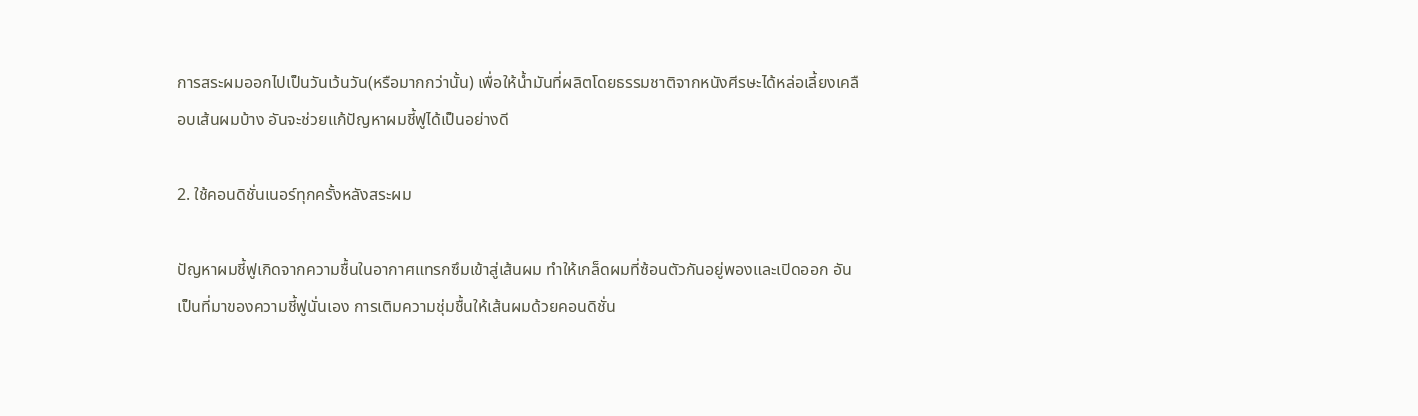การสระผมออกไปเป็นวันเว้นวัน(หรือมากกว่านั้น) เพื่อให้น้ำมันที่ผลิตโดยธรรมชาติจากหนังศีรษะได้หล่อเลี้ยงเคลือบเส้นผมบ้าง อันจะช่วยแก้ปัญหาผมชี้ฟูได้เป็นอย่างดี

2. ใช้คอนดิชั่นเนอร์ทุกครั้งหลังสระผม

ปัญหาผมชี้ฟูเกิดจากความชื้นในอากาศแทรกซึมเข้าสู่เส้นผม ทำให้เกล็ดผมที่ซ้อนตัวกันอยู่พองและเปิดออก อันเป็นที่มาของความชี้ฟูนั่นเอง การเติมความชุ่มชื้นให้เส้นผมด้วยคอนดิชั่น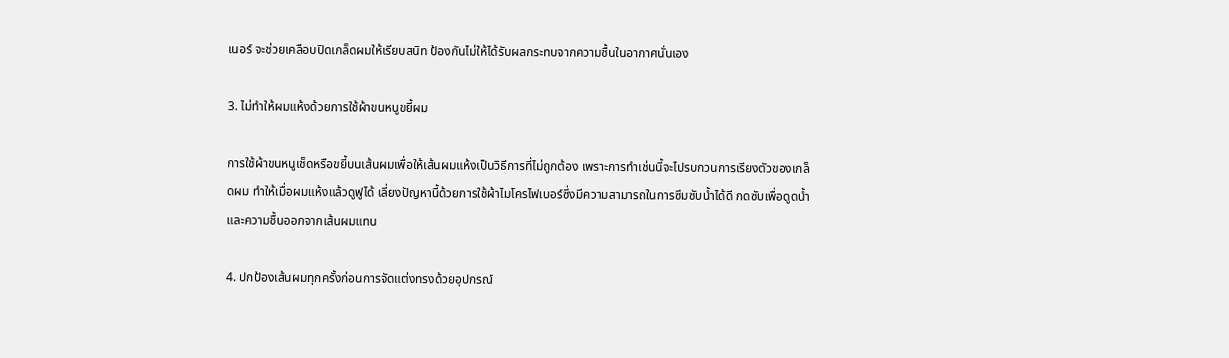เนอร์ จะช่วยเคลือบปิดเกล็ดผมให้เรียบสนิท ป้องกันไม่ให้ได้รับผลกระทบจากความชื้นในอากาศนั่นเอง

3. ไม่ทำให้ผมแห้งด้วยการใช้ผ้าขนหนูขยี้ผม

การใช้ผ้าขนหนูเช็ดหรือขยี้บนเส้นผมเพื่อให้เส้นผมแห้งเป็นวิธีการที่ไม่ถูกต้อง เพราะการทำเช่นนี้จะไปรบกวนการเรียงตัวของเกล็ดผม ทำให้เมื่อผมแห้งแล้วดูฟูได้ เลี่ยงปัญหานี้ด้วยการใช้ผ้าไมโครไฟเบอร์ซึ่งมีความสามารถในการซึมซับน้ำได้ดี กดซับเพื่อดูดน้ำและความชื้นออกจากเส้นผมแทน

4. ปกป้องเส้นผมทุกครั้งก่อนการจัดแต่งทรงด้วยอุปกรณ์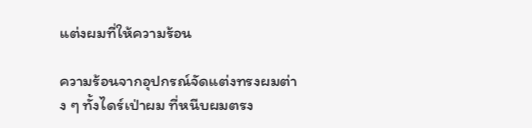แต่งผมที่ให้ความร้อน

ความร้อนจากอุปกรณ์จัดแต่งทรงผมต่าง ๆ ทั้งไดร์เป่าผม ที่หนีบผมตรง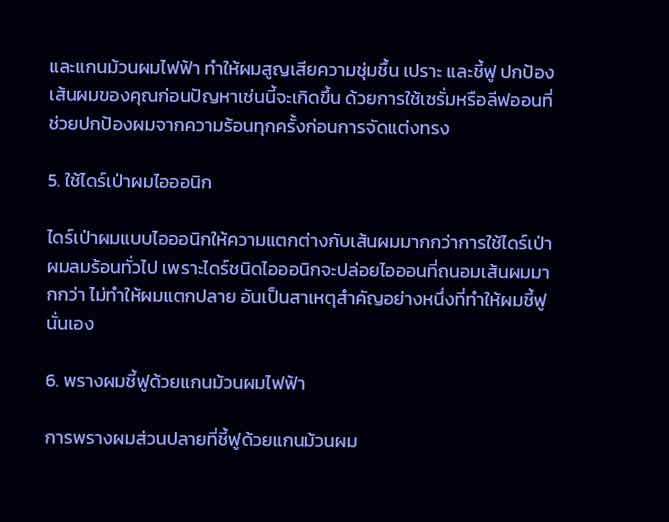และแกนม้วนผมไฟฟ้า ทำให้ผมสูญเสียความชุ่มชื้น เปราะ และชี้ฟู ปกป้องเส้นผมของคุณก่อนปัญหาเช่นนี้จะเกิดขึ้น ด้วยการใช้เซรั่มหรือลีฟออนที่ช่วยปกป้องผมจากความร้อนทุกครั้งก่อนการจัดแต่งทรง

5. ใช้ไดร์เป่าผมไอออนิก

ไดร์เป่าผมแบบไอออนิกให้ความแตกต่างกับเส้นผมมากกว่าการใช้ไดร์เป่าผมลมร้อนทั่วไป เพราะไดร์ชนิดไอออนิกจะปล่อยไอออนที่ถนอมเส้นผมมากกว่า ไม่ทำให้ผมแตกปลาย อันเป็นสาเหตุสำคัญอย่างหนึ่งที่ทำให้ผมชี้ฟูนั่นเอง

6. พรางผมชี้ฟูด้วยแกนม้วนผมไฟฟ้า

การพรางผมส่วนปลายที่ชี้ฟูด้วยแกนม้วนผม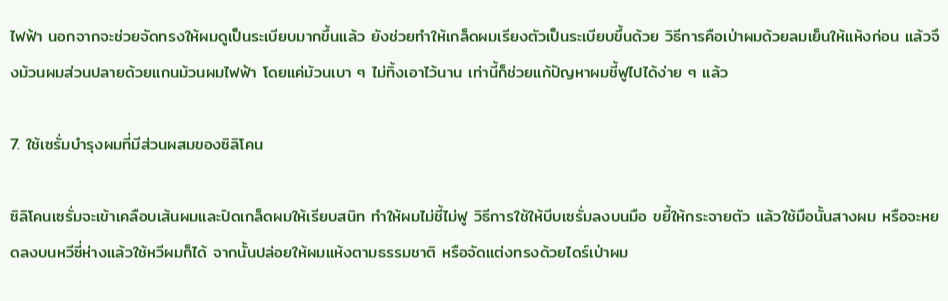ไฟฟ้า นอกจากจะช่วยจัดทรงให้ผมดูเป็นระเบียบมากขึ้นแล้ว ยังช่วยทำให้เกล็ดผมเรียงตัวเป็นระเบียบขึ้นด้วย วิธีการคือเป่าผมด้วยลมเย็นให้แห้งก่อน แล้วจึงม้วนผมส่วนปลายด้วยแกนม้วนผมไฟฟ้า โดยแค่ม้วนเบา ๆ ไม่ทิ้งเอาไว้นาน เท่านี้ก็ช่วยแก้ปัญหาผมชี้ฟูไปได้ง่าย ๆ แล้ว

7. ใช้เซรั่มบำรุงผมที่มีส่วนผสมของซิลิโคน

ซิลิโคนเซรั่มจะเข้าเคลือบเส้นผมและปิดเกล็ดผมให้เรียบสนิท ทำให้ผมไม่ชี้ไม่ฟู วิธีการใช้ให้บีบเซรั่มลงบนมือ ขยี้ให้กระจายตัว แล้วใช้มือนั้นสางผม หรือจะหยดลงบนหวีซี่ห่างแล้วใช้หวีผมก็ได้ จากนั้นปล่อยให้ผมแห้งตามธรรมชาติ หรือจัดแต่งทรงด้วยไดร์เป่าผม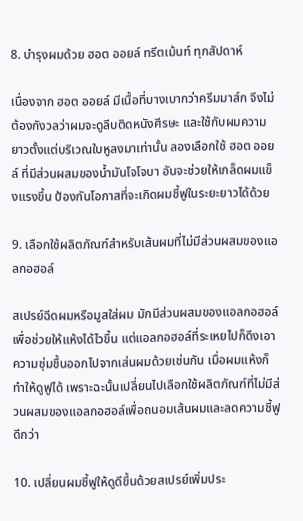8. บำรุงผมด้วย ฮอต ออยล์ ทรีตเม้นท์ ทุกสัปดาห์

เนื่องจาก ฮอต ออยล์ มีเนื้อที่บางเบากว่าครีมมาส์ก จึงไม่ต้องกังวลว่าผมจะดูลีบติดหนังศีรษะ และใช้กับผมความยาวตั้งแต่บริเวณใบหูลงมาเท่านั้น ลองเลือกใช้ ฮอต ออยล์ ที่มีส่วนผสมของน้ำมันโจโจบา อันจะช่วยให้เกล็ดผมแข็งแรงขึ้น ป้องกันโอกาสที่จะเกิดผมชี้ฟูในระยะยาวได้ด้วย

9. เลือกใช้ผลิตภัณฑ์สำหรับเส้นผมที่ไม่มีส่วนผสมของแอลกอฮอล์

สเปรย์ฉีดผมหรือมูสใส่ผม มักมีส่วนผสมของแอลกอฮอล์เพื่อช่วยให้แห้งได้ไวขึ้น แต่แอลกอฮอล์ที่ระเหยไปก็ดึงเอาความชุ่มชื้นออกไปจากเส่นผมด้วยเช่นกัน เมื่อผมแห้งก็ทำให้ดูฟูได้ เพราะฉะนั้นเปลี่ยนไปเลือกใช้ผลิตภัณฑ์ที่ไม่มีส่วนผสมของแอลกอฮอล์เพื่อถนอมเส้นผมและลดความชี้ฟูดีกว่า

10. เปลี่ยนผมชี้ฟูให้ดูดีขึ้นด้วยสเปรย์เพิ่มประ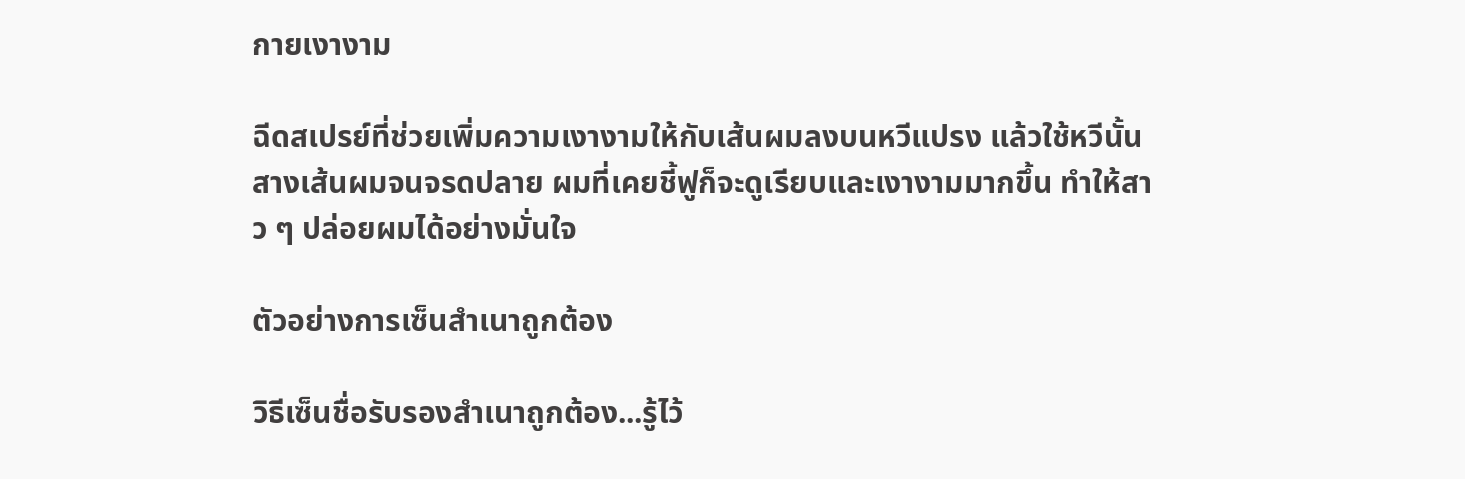กายเงางาม

ฉีดสเปรย์ที่ช่วยเพิ่มความเงางามให้กับเส้นผมลงบนหวีแปรง แล้วใช้หวีนั้นสางเส้นผมจนจรดปลาย ผมที่เคยชี้ฟูก็จะดูเรียบและเงางามมากขึ้น ทำให้สาว ๆ ปล่อยผมได้อย่างมั่นใจ

ตัวอย่างการเซ็นสําเนาถูกต้อง

วิธีเซ็นชื่อรับรองสำเนาถูกต้อง...รู้ไว้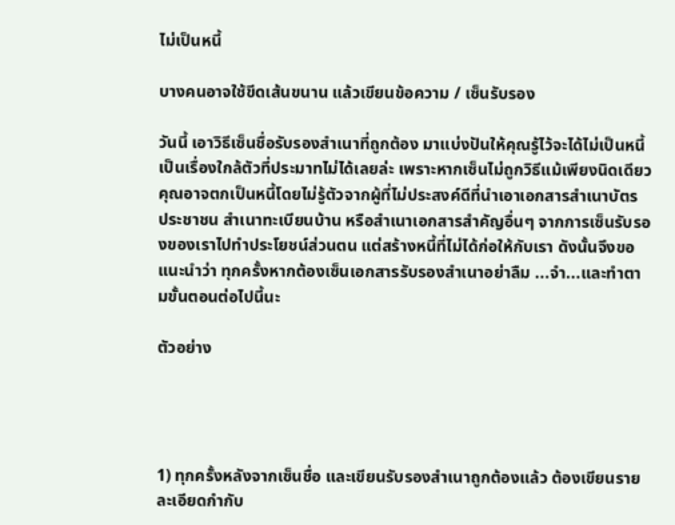ไม่เป็นหนี้

บางคนอาจใช้ขีดเส้นขนาน แล้วเขียนข้อความ / เซ็นรับรอง

วันนี้ เอาวิธีเซ็นชื่อรับรองสำเนาที่ถูกต้อง มาแบ่งปันให้คุณรู้ไว้จะได้ไม่เป็นหนี้ เป็นเรื่องใกล้ตัวที่ประมาทไม่ได้เลยล่ะ เพราะหากเซ็นไม่ถูกวิธีแม้เพียงนิดเดียว คุณอาจตกเป็นหนี้โดยไม่รู้ตัวจากผู้ที่ไม่ประสงค์ดีที่นำเอาเอกสารสำเนาบัตร ประชาชน สำเนาทะเบียนบ้าน หรือสำเนาเอกสารสำคัญอื่นๆ จากการเซ็นรับรองของเราไปทำประโยชน์ส่วนตน แต่สร้างหนี้ที่ไม่ได้ก่อให้กับเรา ดังนั้นจึงขอแนะนำว่า ทุกครั้งหากต้องเซ็นเอกสารรับรองสำเนาอย่าลืม ...จำ...และทำตามขั้นตอนต่อไปนี้นะ

ตัวอย่าง




1) ทุกครั้งหลังจากเซ็นชื่อ และเขียนรับรองสำเนาถูกต้องแล้ว ต้องเขียนรายละเอียดกำกับ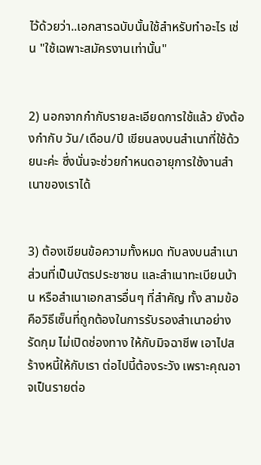ไว้ด้วยว่า..เอกสารฉบับนั้นใช้สำหรับทำอะไร เช่น "ใช้เฉพาะสมัครงานเท่านั้น"


2) นอกจากกำกับรายละเอียดการใช้แล้ว ยังต้องกำกับ วัน/เดือน/ปี เขียนลงบนสำเนาที่ใช้ด้วยนะค่ะ ซึ่งนั่นจะช่วยกำหนดอายุการใช้งานสำเนาของเราได้


3) ต้องเขียนข้อความทั้งหมด ทับลงบนสำเนาส่วนที่เป็นบัตรประชาชน และสำเนาทะเบียนบ้าน หรือสำเนาเอกสารอื่นๆ ที่สำคัญ ทั้ง สามข้อคือวิธีเซ็นที่ถูกต้องในการรับรองสำเนาอย่างรัดกุม ไม่เปิดช่องทาง ให้กับมิจฉาชีพ เอาไปสร้างหนี้ให้กับเรา ต่อไปนี้ต้องระวัง เพราะคุณอาจเป็นรายต่อ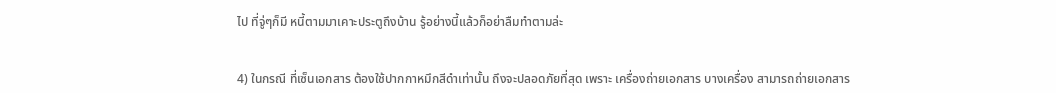ไป ที่จู่ๆก็มี หนี้ตามมาเคาะประตูถึงบ้าน รู้อย่างนี้แล้วก็อย่าลืมทำตามล่ะ


4) ในกรณี ที่เซ็นเอกสาร ต้องใช้ปากกาหมึกสีดำเท่านั้น ถึงจะปลอดภัยที่สุด เพราะ เครื่องถ่ายเอกสาร บางเครื่อง สามารถถ่ายเอกสาร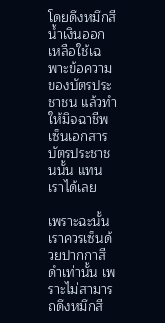โดยดึงหมึกสีน้ำเงินออก เหลือใช้เฉพาะข้อความของบัตรประชาชน แล้วทำให้มิจฉาชีพ เซ็นเอกสารบัตรประชาชนนั้น แทนเราได้เลย

เพราะฉะนั้นเราควรเซ็นด้วยปากกาสีดำเท่านั้น เพราะไม่สามารถดึงหมึกสี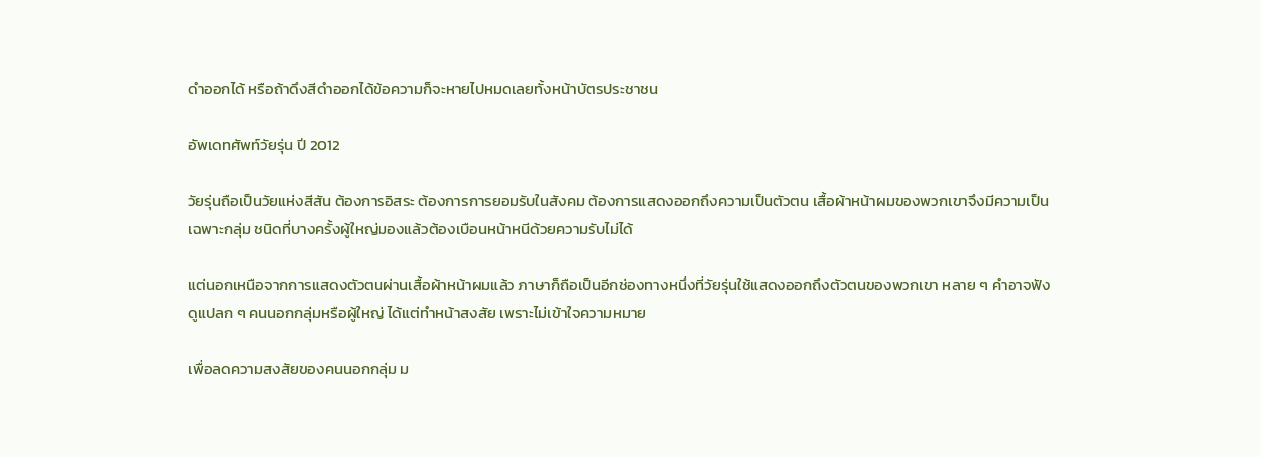ดำออกได้ หรือถ้าดึงสีดำออกได้ข้อความก็จะหายไปหมดเลยทั้งหน้าบัตรประชาชน

อัพเดทศัพท์วัยรุ่น ปี 2012

วัยรุ่นถือเป็นวัยแห่งสีสัน ต้องการอิสระ ต้องการการยอมรับในสังคม ต้องการแสดงออกถึงความเป็นตัวตน เสื้อผ้าหน้าผมของพวกเขาจึงมีความเป็นเฉพาะกลุ่ม ชนิดที่บางครั้งผู้ใหญ่มองแล้วต้องเบือนหน้าหนีด้วยความรับไม่ได้

แต่นอกเหนือจากการแสดงตัวตนผ่านเสื้อผ้าหน้าผมแล้ว ภาษาก็ถือเป็นอีกช่องทางหนึ่งที่วัยรุ่นใช้แสดงออกถึงตัวตนของพวกเขา หลาย ๆ คำอาจฟังดูแปลก ๆ คนนอกกลุ่มหรือผู้ใหญ่ ได้แต่ทำหน้าสงสัย เพราะไม่เข้าใจความหมาย

เพื่อลดความสงสัยของคนนอกกลุ่ม ม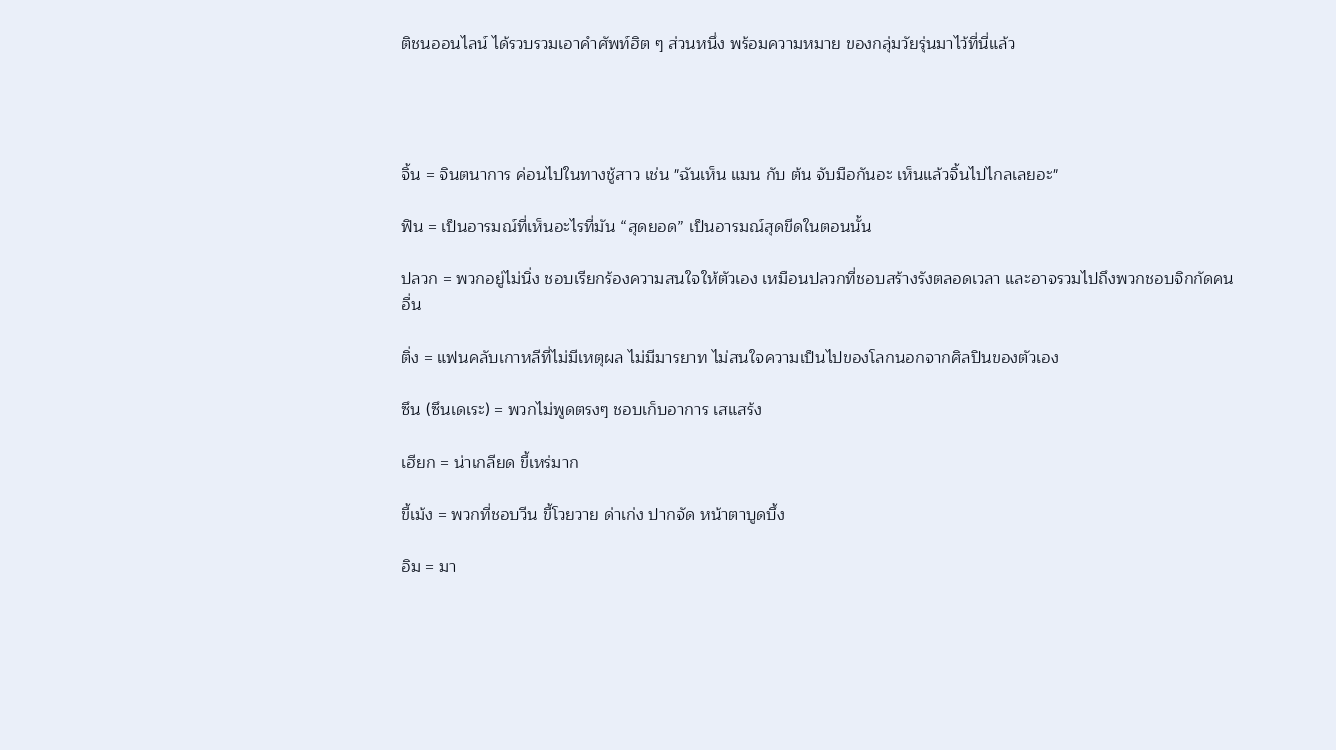ติชนออนไลน์ ได้รวบรวมเอาคำศัพท์ฮิต ๆ ส่วนหนึ่ง พร้อมความหมาย ของกลุ่มวัยรุ่นมาไว้ที่นี่แล้ว




จิ้น = จินตนาการ ค่อนไปในทางชู้สาว เช่น "ฉันเห็น แมน กับ ต้น จับมือกันอะ เห็นแล้วจิ้นไปไกลเลยอะ"

ฟิน = เป็นอารมณ์ที่เห็นอะไรที่มัน “สุดยอด” เป็นอารมณ์สุดขีดในตอนนั้น

ปลวก = พวกอยู่ไม่นิ่ง ชอบเรียกร้องความสนใจให้ตัวเอง เหมือนปลวกที่ชอบสร้างรังตลอดเวลา และอาจรวมไปถึงพวกชอบจิกกัดคนอื่น

ติ่ง = แฟนคลับเกาหลีที่ไม่มีเหตุผล ไม่มีมารยาท ไม่สนใจความเป็นไปของโลกนอกจากศิลปินของตัวเอง

ซึน (ซึนเดเระ) = พวกไม่พูดตรงๆ ชอบเก็บอาการ เสแสร้ง

เฮียก = น่าเกลียด ขี้เหร่มาก

ขี้เม้ง = พวกที่ชอบวีน ขี้โวยวาย ด่าเก่ง ปากจัด หน้าตาบูดบึ้ง

อิม = มา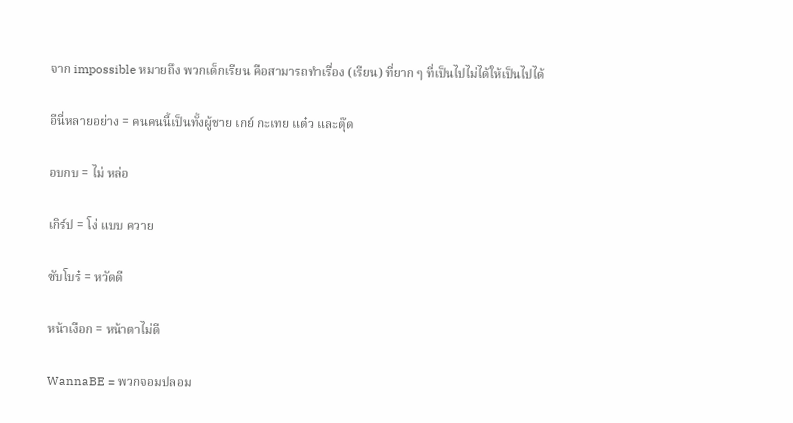จาก impossible หมายถึง พวกเด็กเรียน คือสามารถทำเรื่อง (เรียน) ที่ยาก ๆ ที่เป็นไปไม่ได้ให้เป็นไปได้

อีนี่หลายอย่าง = คนคนนี้เป็นทั้งผู้ชาย เกย์ กะเทย แต๋ว และตุ๊ด

อบกบ = ไม่ หล่อ

เกิร์ป = โง่ แบบ ควาย

ซับโบร๋ = หวัดดี

หน้าเงือก = หน้าตาไม่ดี

WannaBE = พวกจอมปลอม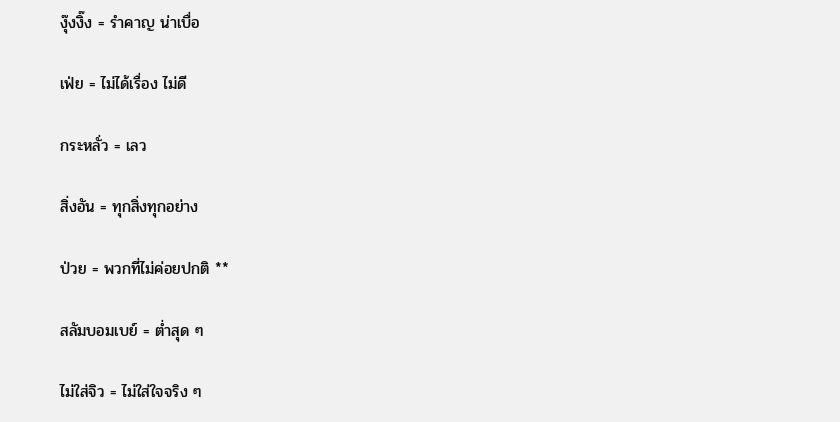งุ๊งงิ๊ง = รำคาญ น่าเบื่อ

เฟ่ย = ไม่ได้เรื่อง ไม่ดี

กระหลั่ว = เลว

สิ่งอัน = ทุกสิ่งทุกอย่าง

ป่วย = พวกที่ไม่ค่อยปกติ **

สลัมบอมเบย์ = ต่ำสุด ๆ

ไม่ใส่จิว = ไม่ใส่ใจจริง ๆ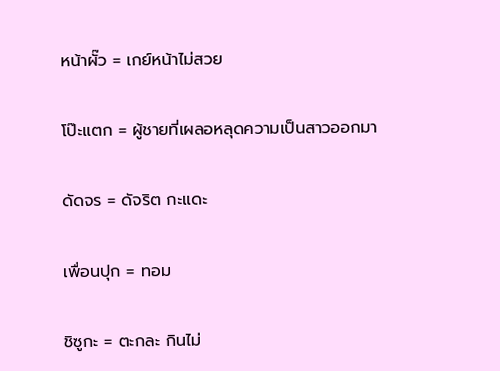หน้าผั๊ว = เกย์หน้าไม่สวย

โป๊ะแตก = ผู้ชายที่เผลอหลุดความเป็นสาวออกมา

ดัดจร = ดัจริต กะแดะ

เพื่อนปุก = ทอม

ชิซูกะ = ตะกละ กินไม่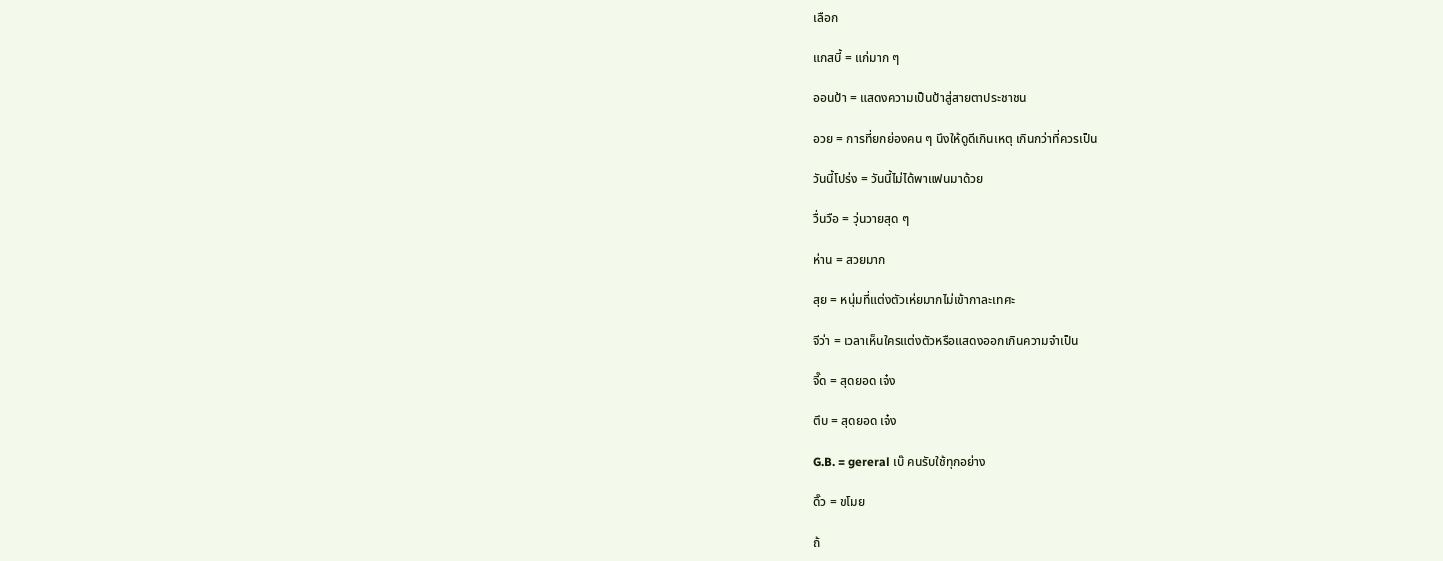เลือก

แกสบี้ = แก่มาก ๆ

ออนป้า = แสดงความเป็นป้าสู่สายตาประชาชน

อวย = การที่ยกย่องคน ๆ นึงให้ดูดีเกินเหตุ เกินกว่าที่ควรเป็น

วันนี้โปร่ง = วันนี้ไม่ได้พาแฟนมาด้วย

วื่นวือ = วุ่นวายสุด ๆ

ห่าน = สวยมาก

สุย = หนุ่มที่แต่งตัวเห่ยมากไม่เข้ากาละเทศะ

จีว่า = เวลาเห็นใครแต่งตัวหรือแสดงออกเกินความจำเป็น

จี๊ด = สุดยอด เจ๋ง

ตึบ = สุดยอด เจ๋ง

G.B. = gereral เบ๊ คนรับใช้ทุกอย่าง

ดิ๊ว = ขโมย

ถ้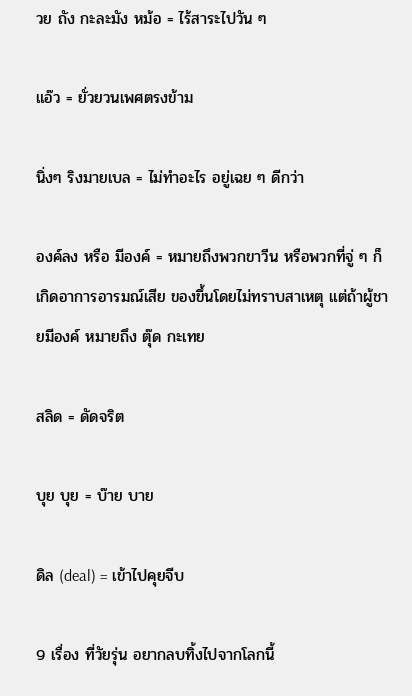วย ถัง กะละมัง หม้อ = ไร้สาระไปวัน ๆ

แอ๊ว = ยั่วยวนเพศตรงข้าม

นิ่งๆ ริงมายเบล = ไม่ทำอะไร อยู่เฉย ๆ ดีกว่า

องค์ลง หรือ มีองค์ = หมายถึงพวกขาวีน หรือพวกที่จู่ ๆ ก็เกิดอาการอารมณ์เสีย ของขึ้นโดยไม่ทราบสาเหตุ แต่ถ้าผู้ชายมีองค์ หมายถึง ตุ๊ด กะเทย

สลิด = ดัดจริต

บุย บุย = บ๊าย บาย

ดิล (deal) = เข้าไปคุยจีบ

9 เรื่อง ที่วัยรุ่น อยากลบทิ้งไปจากโลกนี้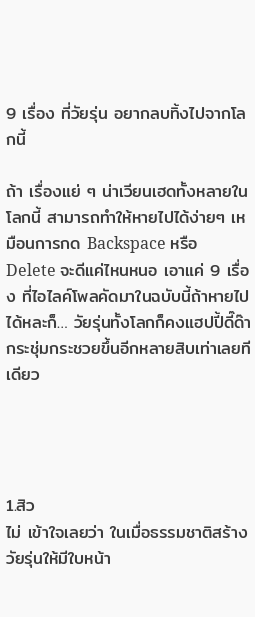9 เรื่อง ที่วัยรุ่น อยากลบทิ้งไปจากโลกนี้

ถ้า เรื่องแย่ ๆ น่าเวียนเฮดทั้งหลายในโลกนี้ สามารถทำให้หายไปได้ง่ายๆ เหมือนการกด Backspace หรือ Delete จะดีแค่ไหนหนอ เอาแค่ 9 เรื่อง ที่ไอไลค์โพลคัดมาในฉบับนี้ถ้าหายไปได้หละก็… วัยรุ่นทั้งโลกก็คงแฮปปี้ดี๊ด๊ากระชุ่มกระชวยขึ้นอีกหลายสิบเท่าเลยทีเดียว




1.สิว
ไม่ เข้าใจเลยว่า ในเมื่อธรรมชาติสร้างวัยรุ่นให้มีใบหน้า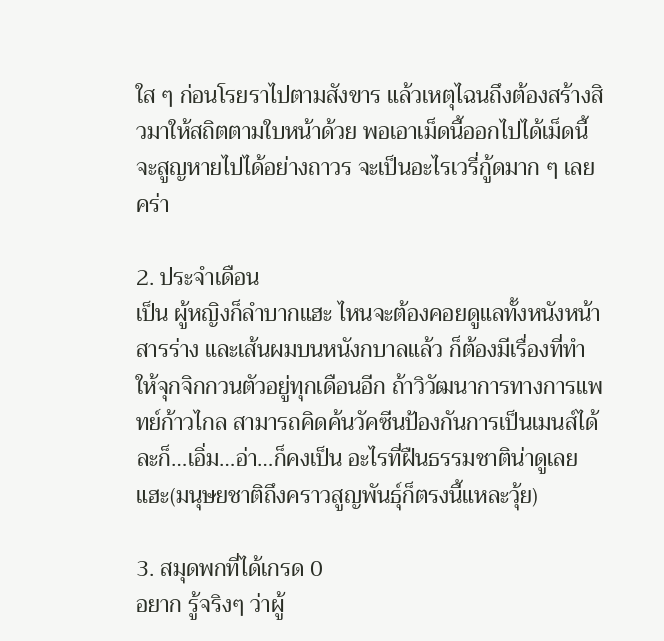ใส ๆ ก่อนโรยราไปตามสังขาร แล้วเหตุไฉนถึงต้องสร้างสิวมาให้สถิตตามใบหน้าด้วย พอเอาเม็ดนี้ออกไปได้เม็ดนี้จะสูญหายไปได้อย่างถาวร จะเป็นอะไรเวรี่กู้ดมาก ๆ เลยคร่า

2. ประจำเดือน
เป็น ผู้หญิงก็ลำบากแฮะ ไหนจะต้องคอยดูแลทั้งหนังหน้า สารร่าง และเส้นผมบนหนังกบาลแล้ว ก็ต้องมีเรื่องที่ทำให้จุกจิกกวนตัวอยู่ทุกเดือนอีก ถ้าวิวัฒนาการทางการแพทย์ก้าวไกล สามารถคิดค้นวัคซีนป้องกันการเป็นเมนส์ได้ละก็…เอิ่ม…อ่า…ก็คงเป็น อะไรที่ฝืนธรรมชาติน่าดูเลยแฮะ(มนุษยชาติถึงคราวสูญพันธุ์ก็ตรงนี้แหละวุ้ย)

3. สมุดพกที่ได้เกรด 0
อยาก รู้จริงๆ ว่าผู้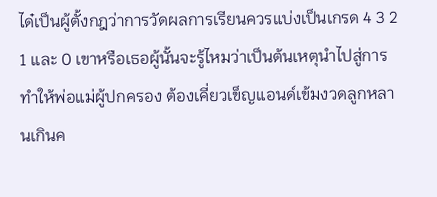ได๋เป็นผู้ตั้งกฎว่าการวัดผลการเรียนควรแบ่งเป็นเกรด 4 3 2 1 และ 0 เขาหรือเธอผู้นั้นจะรู้ไหมว่าเป็นต้นเหตุนำไปสู่การทำให้พ่อแม่ผู้ปกครอง ต้องเคี่ยวเข็ญแอนด์เข้มงวดลูกหลานเกินค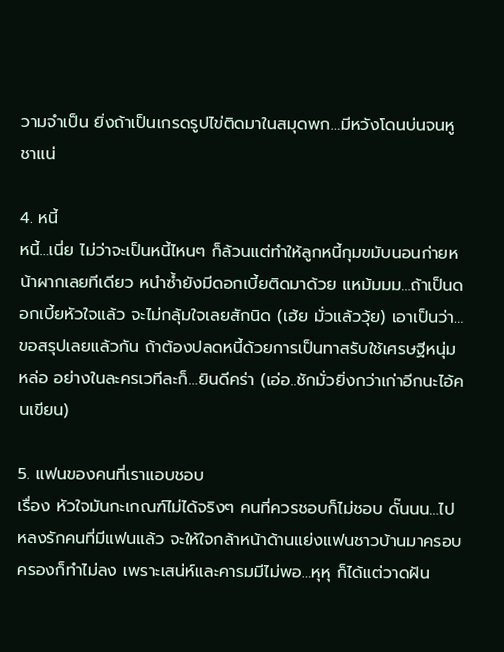วามจำเป็น ยิ่งถ้าเป็นเกรดรูปไข่ติดมาในสมุดพก…มีหวังโดนบ่นจนหูชาแน่

4. หนี้
หนี้…เนี่ย ไม่ว่าจะเป็นหนี้ไหนๆ ก็ล้วนแต่ทำให้ลูกหนี้กุมขมับนอนก่ายหน้าผากเลยทีเดียว หนำซ้ำยังมีดอกเบี้ยติดมาด้วย แหม้มมม…ถ้าเป็นดอกเบี้ยหัวใจแล้ว จะไม่กลุ้มใจเลยสักนิด (เฮ้ย มั่วแล้ววุ้ย) เอาเป็นว่า…ขอสรุปเลยแล้วกัน ถ้าต้องปลดหนี้ด้วยการเป็นทาสรับใช้เศรษฐีหนุ่มหล่อ อย่างในละครเวทีละก็…ยินดีคร่า (เอ่อ..ชักมั่วยิ่งกว่าเก่าอีกนะไอ้คนเขียน)

5. แฟนของคนที่เราแอบชอบ
เรื่อง หัวใจมันกะเกณฑ์ไม่ได้จริงๆ คนที่ควรชอบก็ไม่ชอบ ดั๊นนน…ไปหลงรักคนที่มีแฟนแล้ว จะให้ใจกล้าหน้าด้านแย่งแฟนชาวบ้านมาครอบครองก็ทำไม่ลง เพราะเสน่ห์และคารมมีไม่พอ…หุหุ ก็ได้แต่วาดฝัน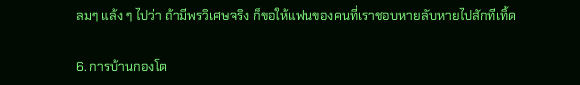ลมๆ แล้ง ๆ ไปว่า ถ้ามีพรวิเศษจริง ก็ขอให้แฟนของคนที่เราชอบหายลับหายไปสักทีเทิ้ด

6. การบ้านกองโต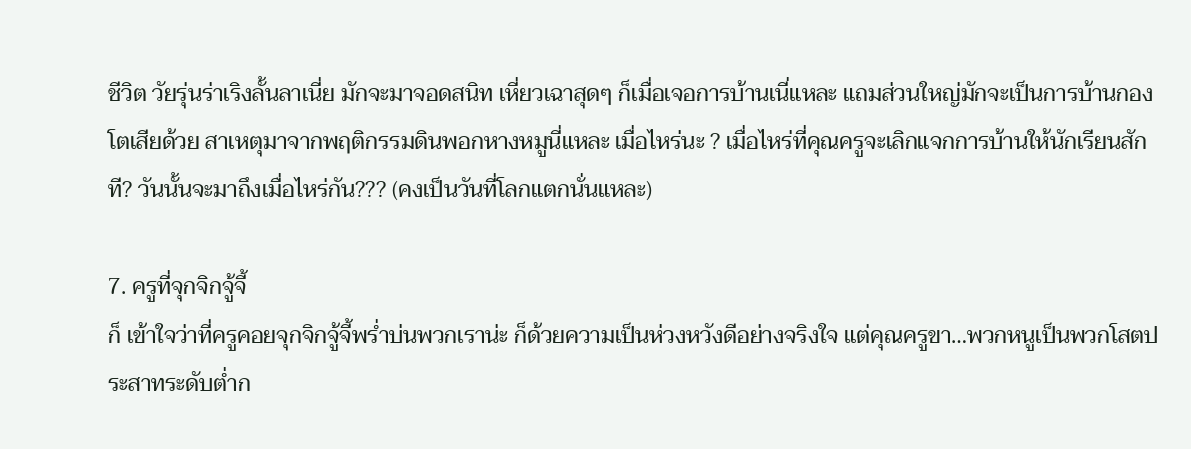ชีวิต วัยรุ่นร่าเริงลั้นลาเนี่ย มักจะมาจอดสนิท เหี่ยวเฉาสุดๆ ก็เมื่อเจอการบ้านเนี่แหละ แถมส่วนใหญ่มักจะเป็นการบ้านกองโตเสียด้วย สาเหตุมาจากพฤติกรรมดินพอกหางหมูนี่แหละ เมื่อไหร่นะ ? เมื่อไหร่ที่คุณครูจะเลิกแจกการบ้านให้นักเรียนสักที? วันนั้นจะมาถึงเมื่อไหร่กัน??? (คงเป็นวันที่โลกแตกนั่นแหละ)

7. ครูที่จุกจิกจู้จี้
ก็ เข้าใจว่าที่ครูคอยจุกจิกจู้จี้พร่ำบ่นพวกเราน่ะ ก็ด้วยความเป็นห่วงหวังดีอย่างจริงใจ แต่คุณครูขา…พวกหนูเป็นพวกโสตประสาทระดับต่ำก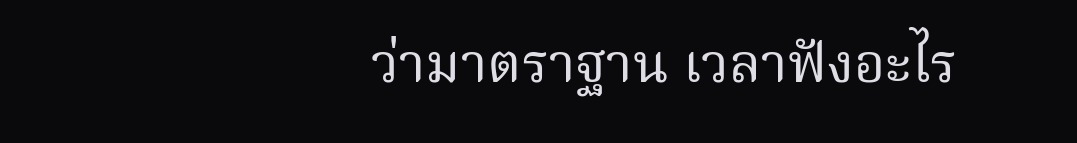ว่ามาตราฐาน เวลาฟังอะไร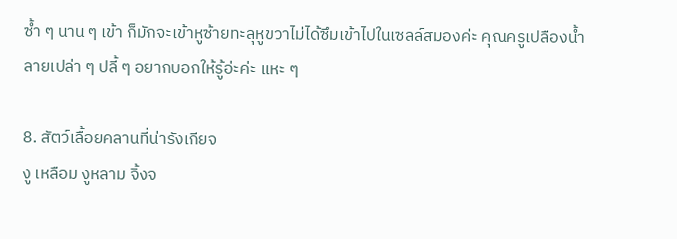ซ้ำ ๆ นาน ๆ เข้า ก็มักจะเข้าหูซ้ายทะลุหูขวาไม่ได้ซึมเข้าไปในเซลล์สมองค่ะ คุณครูเปลืองน้ำลายเปล่า ๆ ปลี้ ๆ อยากบอกให้รู้อ่ะค่ะ แหะ ๆ

8. สัตว์เลื้อยคลานที่น่ารังเกียจ
งู เหลือม งูหลาม จิ้งจ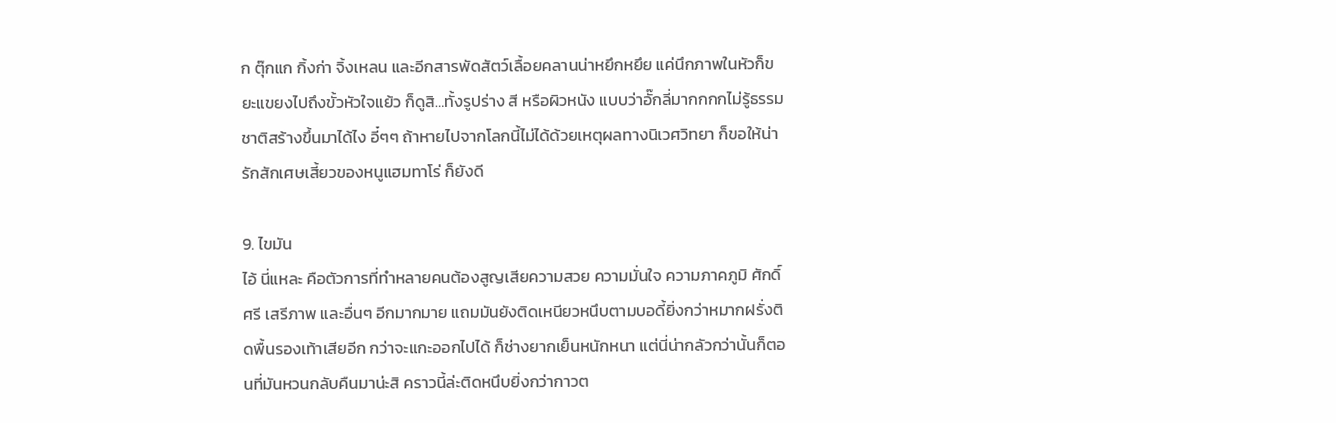ก ตุ๊กแก กิ้งก่า จิ้งเหลน และอีกสารพัดสัตว์เลื้อยคลานน่าหยึกหยึย แค่นึกภาพในหัวก็ขยะแขยงไปถึงขั้วหัวใจแย้ว ก็ดูสิ…ทั้งรูปร่าง สี หรือผิวหนัง แบบว่าอั๊กลี่มากกกกไม่รู้ธรรมชาติสร้างขึ้นมาได้ไง อี๋ๆๆ ถ้าหายไปจากโลกนี้ไม่ได้ด้วยเหตุผลทางนิเวศวิทยา ก็ขอให้น่ารักสักเศษเสี้ยวของหนูแฮมทาโร่ ก็ยังดี

9. ไขมัน
ไอ้ นี่แหละ คือตัวการที่ทำหลายคนต้องสูญเสียความสวย ความมั่นใจ ความภาคภูมิ ศักดิ์ศรี เสรีภาพ และอื่นๆ อีกมากมาย แถมมันยังติดเหนียวหนึบตามบอดี้ยิ่งกว่าหมากฝรั่งติดพื้นรองเท้าเสียอีก กว่าจะแกะออกไปได้ ก็ช่างยากเย็นหนักหนา แต่นี่น่ากลัวกว่านั้นก็ตอนที่มันหวนกลับคืนมาน่ะสิ คราวนี้ล่ะติดหนึบยิ่งกว่ากาวต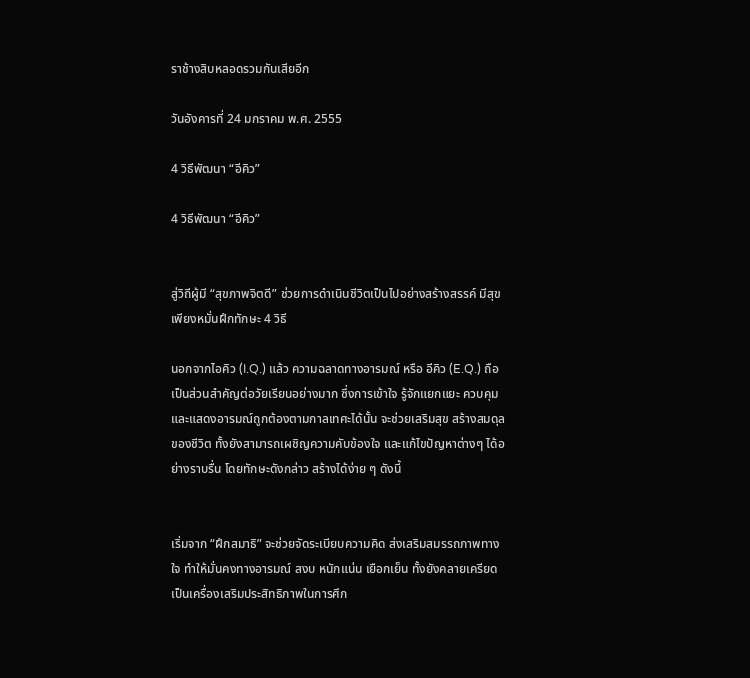ราช้างสิบหลอดรวมกันเสียอีก

วันอังคารที่ 24 มกราคม พ.ศ. 2555

4 วิธีพัฒนา “อีคิว”

4 วิธีพัฒนา “อีคิว”


สู่วิถีผู้มี “สุขภาพจิตดี” ช่วยการดำเนินชีวิตเป็นไปอย่างสร้างสรรค์ มีสุข เพียงหมั่นฝึกทักษะ 4 วิธี

นอกจากไอคิว (I.Q.) แล้ว ความฉลาดทางอารมณ์ หรือ อีคิว (E.Q.) ถือเป็นส่วนสำคัญต่อวัยเรียนอย่างมาก ซึ่งการเข้าใจ รู้จักแยกแยะ ควบคุม และแสดงอารมณ์ถูกต้องตามกาลเทศะได้นั้น จะช่วยเสริมสุข สร้างสมดุลของชีวิต ทั้งยังสามารถเผชิญความคับข้องใจ และแก้ไขปัญหาต่างๆ ได้อย่างราบรื่น โดยทักษะดังกล่าว สร้างได้ง่าย ๆ ดังนี้


เริ่มจาก “ฝึกสมาธิ” จะช่วยจัดระเบียบความคิด ส่งเสริมสมรรถภาพทางใจ ทำให้มั่นคงทางอารมณ์ สงบ หนักแน่น เยือกเย็น ทั้งยังคลายเครียด เป็นเครื่องเสริมประสิทธิภาพในการศึก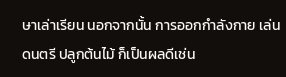ษาเล่าเรียน นอกจากนั้น การออกกำลังกาย เล่นดนตรี ปลูกต้นไม้ ก็เป็นผลดีเช่น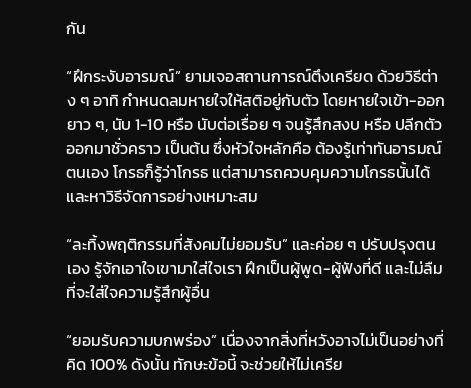กัน

“ฝึกระงับอารมณ์” ยามเจอสถานการณ์ตึงเครียด ด้วยวิธีต่าง ๆ อาทิ กำหนดลมหายใจให้สติอยู่กับตัว โดยหายใจเข้า-ออกยาว ๆ, นับ 1-10 หรือ นับต่อเรื่อย ๆ จนรู้สึกสงบ หรือ ปลีกตัวออกมาชั่วคราว เป็นต้น ซึ่งหัวใจหลักคือ ต้องรู้เท่าทันอารมณ์ตนเอง โกรธก็รู้ว่าโกรธ แต่สามารถควบคุมความโกรธนั้นได้ และหาวิธีจัดการอย่างเหมาะสม

“ละทิ้งพฤติกรรมที่สังคมไม่ยอมรับ” และค่อย ๆ ปรับปรุงตนเอง รู้จักเอาใจเขามาใส่ใจเรา ฝึกเป็นผู้พูด-ผู้ฟังที่ดี และไม่ลืมที่จะใส่ใจความรู้สึกผู้อื่น

“ยอมรับความบกพร่อง” เนื่องจากสิ่งที่หวังอาจไม่เป็นอย่างที่คิด 100% ดังนั้น ทักษะข้อนี้ จะช่วยให้ไม่เครีย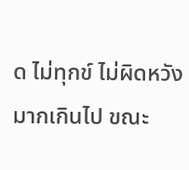ด ไม่ทุกข์ ไม่ผิดหวังมากเกินไป ขณะ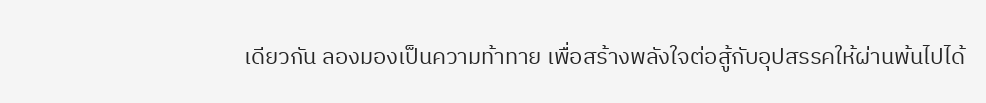เดียวกัน ลองมองเป็นความท้าทาย เพื่อสร้างพลังใจต่อสู้กับอุปสรรคให้ผ่านพ้นไปได้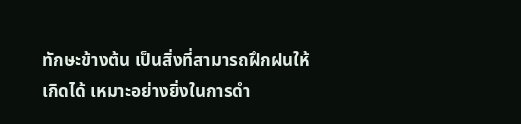ทักษะข้างต้น เป็นสิ่งที่สามารถฝึกฝนให้เกิดได้ เหมาะอย่างยิ่งในการดำ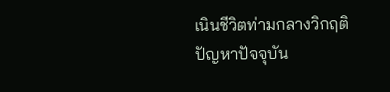เนินชีวิตท่ามกลางวิกฤติปัญหาปัจจุบัน